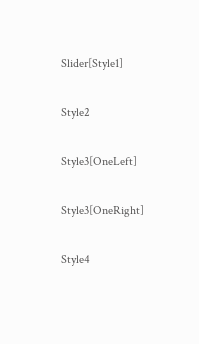Slider[Style1]

Style2

Style3[OneLeft]

Style3[OneRight]

Style4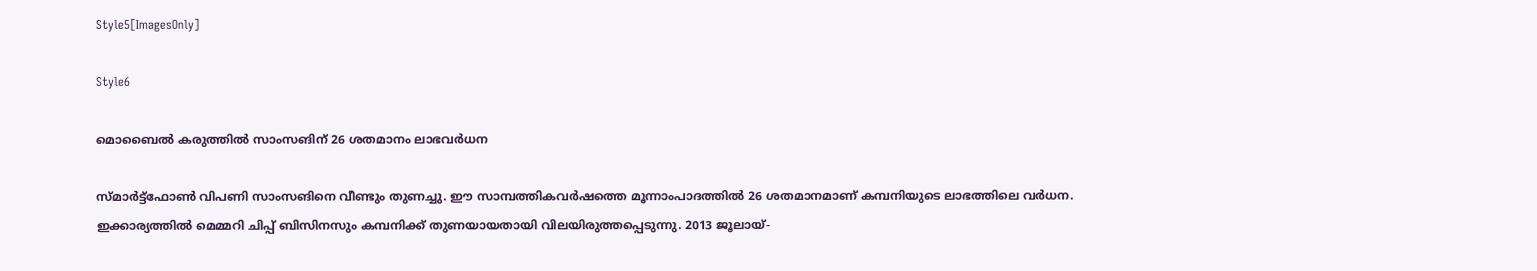Style5[ImagesOnly]

Style6

മൊബൈല്‍ കരുത്തില്‍ സാംസങിന് 26 ശതമാനം ലാഭവര്‍ധന

സ്മാര്‍ട്ട്‌ഫോണ്‍ വിപണി സാംസങിനെ വീണ്ടും തുണച്ചു. ഈ സാമ്പത്തികവര്‍ഷത്തെ മൂന്നാംപാദത്തില്‍ 26 ശതമാനമാണ് കമ്പനിയുടെ ലാഭത്തിലെ വര്‍ധന. ഇക്കാര്യത്തില്‍ മെമ്മറി ചിപ്പ് ബിസിനസും കമ്പനിക്ക് തുണയായതായി വിലയിരുത്തപ്പെടുന്നു. 2013 ജൂലായ്-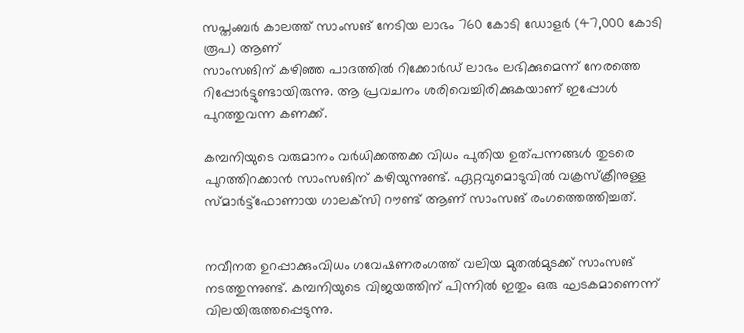സപ്തംബര്‍ കാലത്ത് സാംസങ് നേടിയ ലാഭം 760 കോടി ഡോളര്‍ (47,000 കോടി രൂപ) ആണ്
സാംസങിന് കഴിഞ്ഞ പാദത്തില്‍ റിക്കോര്‍ഡ് ലാഭം ലഭിക്കുമെന്ന് നേരത്തെ റിപ്പോര്‍ട്ടുണ്ടായിരുന്നു. ആ പ്രവചനം ശരിവെച്ചിരിക്കുകയാണ് ഇപ്പോള്‍ പുറത്തുവന്ന കണക്ക്.

കമ്പനിയുടെ വരുമാനം വര്‍ധിക്കത്തക്ക വിധം പുതിയ ഉത്പന്നങ്ങള്‍ തുടരെ പുറത്തിറക്കാന്‍ സാംസങിന് കഴിയുന്നുണ്ട്. ഏറ്റവുമൊടുവില്‍ വക്രസ്‌ക്രീനുള്ള സ്മാര്‍ട്ട്‌ഫോണായ ഗാലക്‌സി റൗണ്ട് ആണ് സാംസങ് രംഗത്തെത്തിച്ചത്.


നവീനത ഉറപ്പാക്കുംവിധം ഗവേഷണരംഗത്ത് വലിയ മുതല്‍മുടക്ക് സാംസങ് നടത്തുന്നുണ്ട്. കമ്പനിയുടെ വിജയത്തിന് പിന്നില്‍ ഇതും ഒരു ഘടകമാണെന്ന് വിലയിരുത്തപ്പെടുന്നു.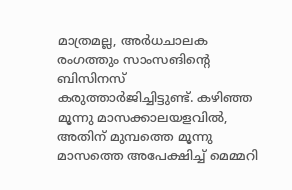മാത്രമല്ല, അര്‍ധചാലക രംഗത്തും സാംസങിന്റെ ബിസിനസ് കരുത്താര്‍ജിച്ചിട്ടുണ്ട്. കഴിഞ്ഞ മൂന്നു മാസക്കാലയളവില്‍, അതിന് മുമ്പത്തെ മൂന്നു മാസത്തെ അപേക്ഷിച്ച് മെമ്മറി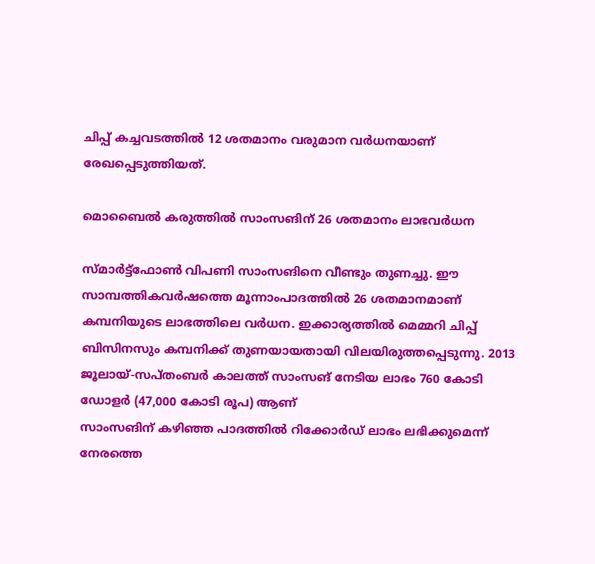ചിപ്പ് കച്ചവടത്തില്‍ 12 ശതമാനം വരുമാന വര്‍ധനയാണ് രേഖപ്പെടുത്തിയത്.

മൊബൈല്‍ കരുത്തില്‍ സാംസങിന് 26 ശതമാനം ലാഭവര്‍ധന

സ്മാര്‍ട്ട്‌ഫോണ്‍ വിപണി സാംസങിനെ വീണ്ടും തുണച്ചു. ഈ സാമ്പത്തികവര്‍ഷത്തെ മൂന്നാംപാദത്തില്‍ 26 ശതമാനമാണ് കമ്പനിയുടെ ലാഭത്തിലെ വര്‍ധന. ഇക്കാര്യത്തില്‍ മെമ്മറി ചിപ്പ് ബിസിനസും കമ്പനിക്ക് തുണയായതായി വിലയിരുത്തപ്പെടുന്നു. 2013 ജൂലായ്-സപ്തംബര്‍ കാലത്ത് സാംസങ് നേടിയ ലാഭം 760 കോടി ഡോളര്‍ (47,000 കോടി രൂപ) ആണ്
സാംസങിന് കഴിഞ്ഞ പാദത്തില്‍ റിക്കോര്‍ഡ് ലാഭം ലഭിക്കുമെന്ന് നേരത്തെ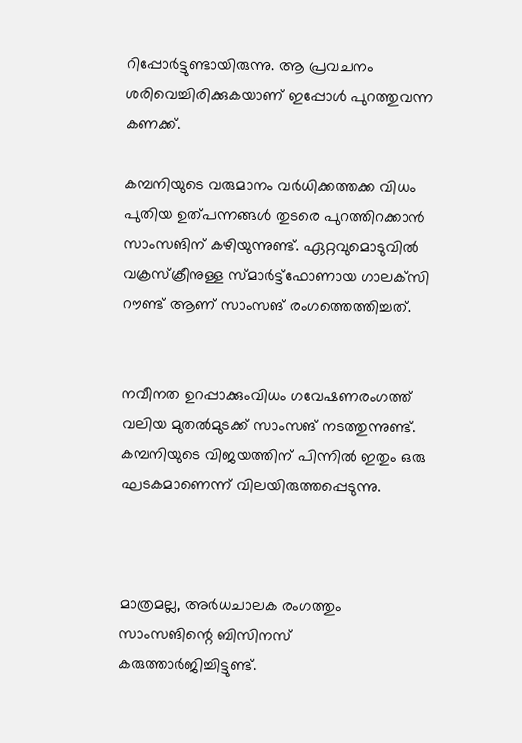റിപ്പോര്‍ട്ടുണ്ടായിരുന്നു. ആ പ്രവചനം ശരിവെച്ചിരിക്കുകയാണ് ഇപ്പോള്‍ പുറത്തുവന്ന കണക്ക്.

കമ്പനിയുടെ വരുമാനം വര്‍ധിക്കത്തക്ക വിധം പുതിയ ഉത്പന്നങ്ങള്‍ തുടരെ പുറത്തിറക്കാന്‍ സാംസങിന് കഴിയുന്നുണ്ട്. ഏറ്റവുമൊടുവില്‍ വക്രസ്‌ക്രീനുള്ള സ്മാര്‍ട്ട്‌ഫോണായ ഗാലക്‌സി റൗണ്ട് ആണ് സാംസങ് രംഗത്തെത്തിച്ചത്.


നവീനത ഉറപ്പാക്കുംവിധം ഗവേഷണരംഗത്ത് വലിയ മുതല്‍മുടക്ക് സാംസങ് നടത്തുന്നുണ്ട്. കമ്പനിയുടെ വിജയത്തിന് പിന്നില്‍ ഇതും ഒരു ഘടകമാണെന്ന് വിലയിരുത്തപ്പെടുന്നു.



മാത്രമല്ല, അര്‍ധചാലക രംഗത്തും സാംസങിന്റെ ബിസിനസ് കരുത്താര്‍ജിച്ചിട്ടുണ്ട്.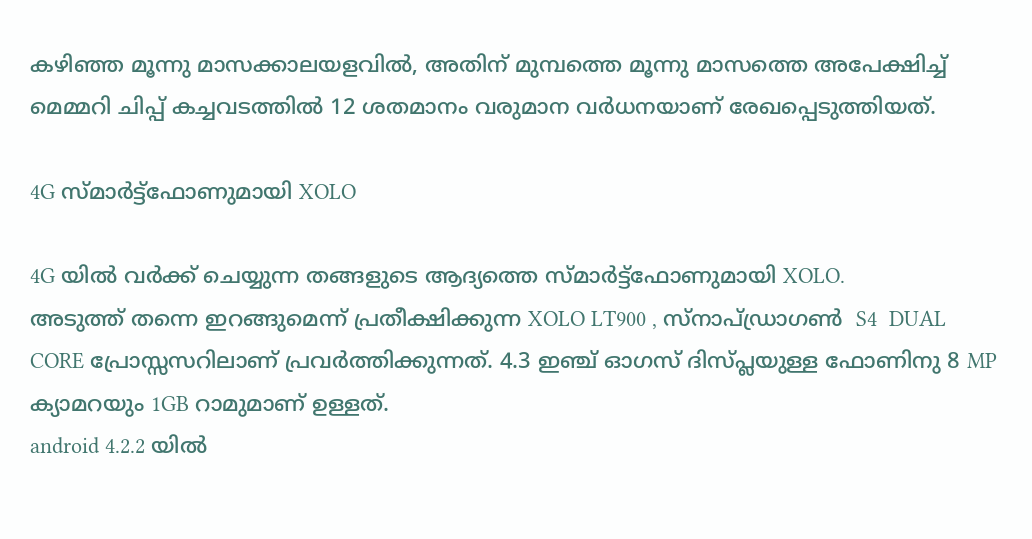കഴിഞ്ഞ മൂന്നു മാസക്കാലയളവില്‍, അതിന് മുമ്പത്തെ മൂന്നു മാസത്തെ അപേക്ഷിച്ച് മെമ്മറി ചിപ്പ് കച്ചവടത്തില്‍ 12 ശതമാനം വരുമാന വര്‍ധനയാണ് രേഖപ്പെടുത്തിയത്.

4G സ്മാർട്ട്‌ഫോണുമായി XOLO

4G യിൽ വർക്ക് ചെയ്യുന്ന തങ്ങളുടെ ആദ്യത്തെ സ്മാർട്ട്‌ഫോണുമായി XOLO.
അടുത്ത് തന്നെ ഇറങ്ങുമെന്ന് പ്രതീക്ഷിക്കുന്ന XOLO LT900 , സ്നാപ്ഡ്രാഗണ്‍  S4  DUAL CORE പ്രോസ്സസറിലാണ് പ്രവർത്തിക്കുന്നത്. 4.3 ഇഞ്ച്‌ ഓഗസ് ദിസ്പ്ലയുള്ള ഫോണിനു 8 MP ക്യാമറയും 1GB റാമുമാണ് ഉള്ളത്.
android 4.2.2 യിൽ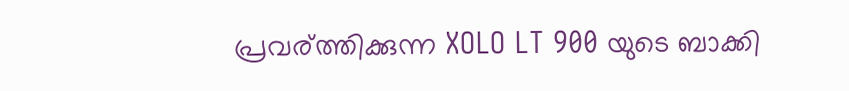പ്രവര്ത്തിക്കുന്ന XOLO LT 900 യുടെ ബാക്കി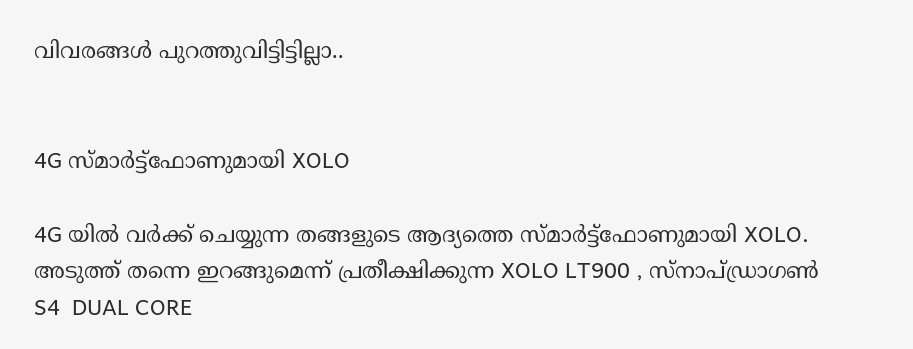വിവരങ്ങൾ പുറത്തുവിട്ടിട്ടില്ലാ..


4G സ്മാർട്ട്‌ഫോണുമായി XOLO

4G യിൽ വർക്ക് ചെയ്യുന്ന തങ്ങളുടെ ആദ്യത്തെ സ്മാർട്ട്‌ഫോണുമായി XOLO.
അടുത്ത് തന്നെ ഇറങ്ങുമെന്ന് പ്രതീക്ഷിക്കുന്ന XOLO LT900 , സ്നാപ്ഡ്രാഗണ്‍  S4  DUAL CORE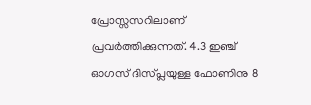പ്രോസ്സസറിലാണ് പ്രവർത്തിക്കുന്നത്. 4.3 ഇഞ്ച്‌ ഓഗസ് ദിസ്പ്ലയുള്ള ഫോണിനു 8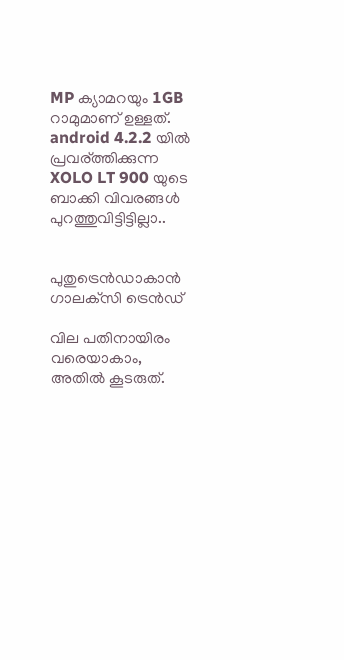MP ക്യാമറയും 1GB റാമുമാണ് ഉള്ളത്.
android 4.2.2 യിൽ പ്രവര്ത്തിക്കുന്ന XOLO LT 900 യുടെ ബാക്കി വിവരങ്ങൾ പുറത്തുവിട്ടിട്ടില്ലാ..


പുതുട്രെന്‍ഡാകാന്‍ ഗാലക്‌സി ട്രെന്‍ഡ്

വില പതിനായിരം വരെയാകാം, അതില്‍ കൂടരുത്.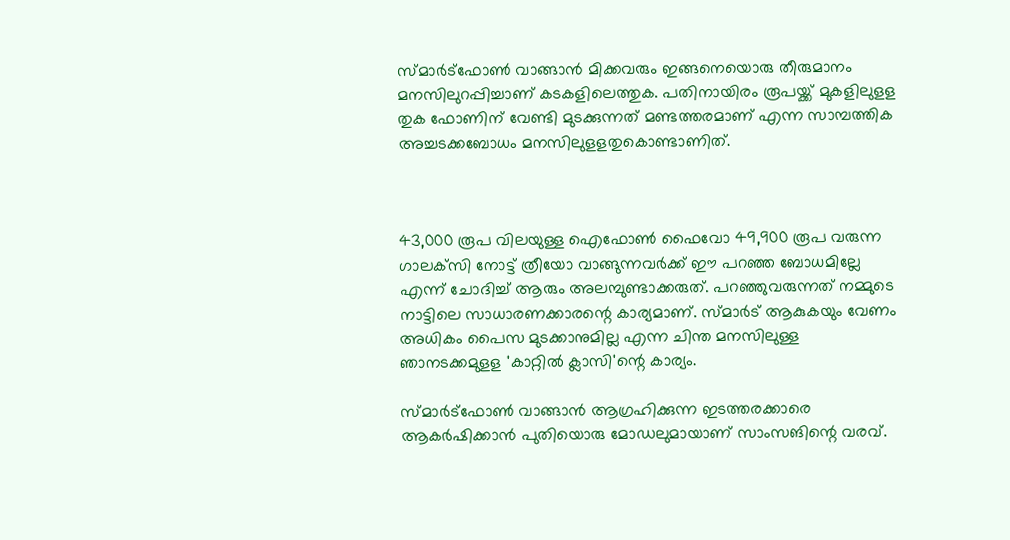സ്മാര്‍ട്‌ഫോണ്‍ വാങ്ങാന്‍ മിക്കവരും ഇങ്ങനെയൊരു തീരുമാനം മനസിലുറപ്പിച്ചാണ് കടകളിലെത്തുക. പതിനായിരം രൂപയ്ക്ക് മുകളിലുളള തുക ഫോണിന് വേണ്ടി മുടക്കുന്നത് മണ്ടത്തരമാണ് എന്ന സാമ്പത്തിക അച്ചടക്കബോധം മനസിലുളളതുകൊണ്ടാണിത്.



43,000 രൂപ വിലയുള്ള ഐഫോണ്‍ ഫൈവോ 49,900 രൂപ വരുന്ന ഗാലക്‌സി നോട്ട് ത്രീയോ വാങ്ങുന്നവര്‍ക്ക് ഈ പറഞ്ഞ ബോധമില്ലേ എന്ന് ചോദിച്ച് ആരും അലമ്പുണ്ടാക്കരുത്. പറഞ്ഞുവരുന്നത് നമ്മുടെ നാട്ടിലെ സാധാരണക്കാരന്റെ കാര്യമാണ്. സ്മാര്‍ട് ആകുകയും വേണം അധികം പൈസ മുടക്കാനുമില്ല എന്ന ചിന്ത മനസിലുള്ള ഞാനടക്കമുളള 'കാറ്റില്‍ ക്ലാസി'ന്റെ കാര്യം.

സ്മാര്‍ട്‌ഫോണ്‍ വാങ്ങാന്‍ ആഗ്രഹിക്കുന്ന ഇടത്തരക്കാരെ ആകര്‍ഷിക്കാന്‍ പുതിയൊരു മോഡലുമായാണ് സാംസങിന്റെ വരവ്.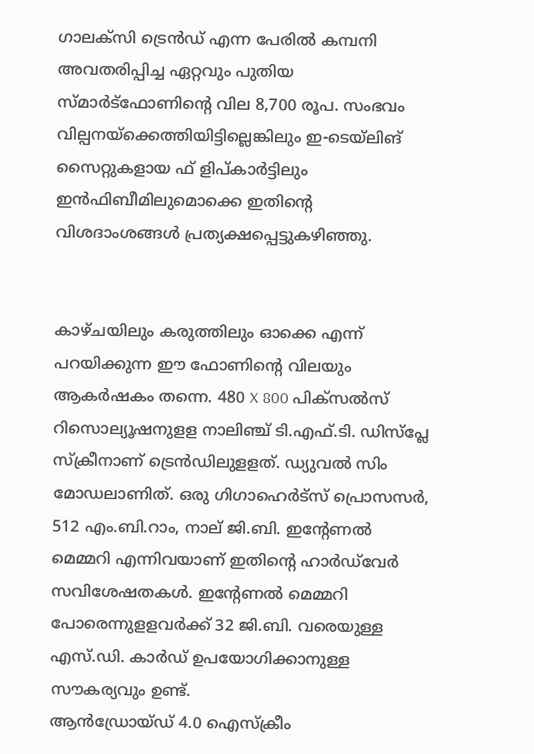ഗാലക്‌സി ട്രെന്‍ഡ് എന്ന പേരില്‍ കമ്പനി അവതരിപ്പിച്ച ഏറ്റവും പുതിയ സ്മാര്‍ട്‌ഫോണിന്റെ വില 8,700 രൂപ. സംഭവം വില്പനയ്‌ക്കെത്തിയിട്ടില്ലെങ്കിലും ഇ-ടെയ്‌ലിങ് സൈറ്റുകളായ ഫ് ളിപ്കാര്‍ട്ടിലും ഇന്‍ഫിബീമിലുമൊക്കെ ഇതിന്റെ വിശദാംശങ്ങള്‍ പ്രത്യക്ഷപ്പെട്ടുകഴിഞ്ഞു.


കാഴ്ചയിലും കരുത്തിലും ഓക്കെ എന്ന് പറയിക്കുന്ന ഈ ഫോണിന്റെ വിലയും ആകര്‍ഷകം തന്നെ. 480 X 800 പിക്‌സല്‍സ് റിസൊല്യൂഷനുളള നാലിഞ്ച് ടി.എഫ്.ടി. ഡിസ്‌പ്ലേ സ്‌ക്രീനാണ് ട്രെന്‍ഡിലുളളത്. ഡ്യുവല്‍ സിം മോഡലാണിത്. ഒരു ഗിഗാഹെര്‍ട്‌സ് പ്രൊസസര്‍, 512 എം.ബി.റാം, നാല് ജി.ബി. ഇന്റേണല്‍ മെമ്മറി എന്നിവയാണ് ഇതിന്റെ ഹാര്‍ഡ്‌വേര്‍ സവിശേഷതകള്‍. ഇന്റേണല്‍ മെമ്മറി പോരെന്നുളളവര്‍ക്ക് 32 ജി.ബി. വരെയുള്ള എസ്.ഡി. കാര്‍ഡ് ഉപയോഗിക്കാനുള്ള സൗകര്യവും ഉണ്ട്.
ആന്‍ഡ്രോയ്ഡ് 4.0 ഐസ്‌ക്രീം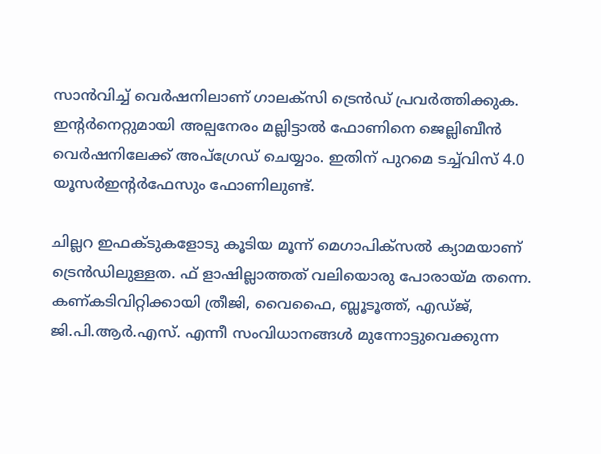സാന്‍വിച്ച് വെര്‍ഷനിലാണ് ഗാലക്‌സി ട്രെന്‍ഡ് പ്രവര്‍ത്തിക്കുക. ഇന്റര്‍നെറ്റുമായി അല്പനേരം മല്ലിട്ടാല്‍ ഫോണിനെ ജെല്ലിബീന്‍ വെര്‍ഷനിലേക്ക് അപ്‌ഗ്രേഡ് ചെയ്യാം. ഇതിന് പുറമെ ടച്ച്‌വിസ് 4.0 യൂസര്‍ഇന്റര്‍ഫേസും ഫോണിലുണ്ട്.

ചില്ലറ ഇഫക്ടുകളോടു കൂടിയ മൂന്ന് മെഗാപിക്‌സല്‍ ക്യാമയാണ് ട്രെന്‍ഡിലുള്ളത. ഫ് ളാഷില്ലാത്തത് വലിയൊരു പോരായ്മ തന്നെ. കണ്കടിവിറ്റിക്കായി ത്രീജി, വൈഫൈ, ബ്ലൂടൂത്ത്, എഡ്ജ്, ജി.പി.ആര്‍.എസ്. എന്നീ സംവിധാനങ്ങള്‍ മുന്നോട്ടുവെക്കുന്ന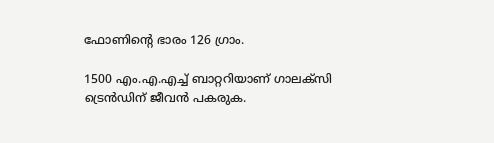ഫോണിന്റെ ഭാരം 126 ഗ്രാം.

1500 എം.എ.എച്ച് ബാറ്ററിയാണ് ഗാലക്‌സി ട്രെന്‍ഡിന് ജീവന്‍ പകരുക.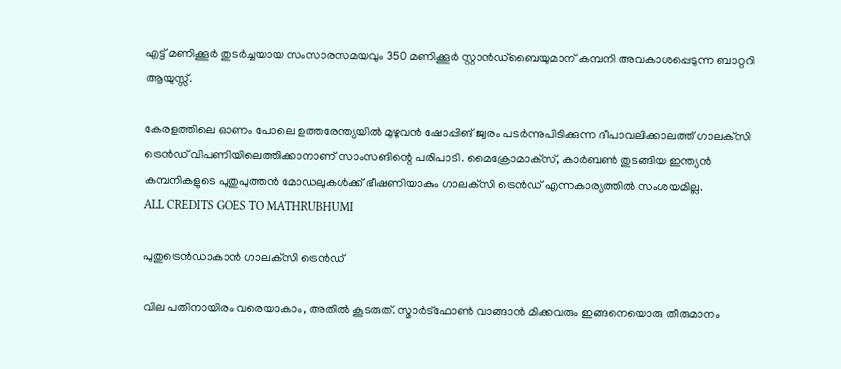എട്ട് മണിക്കൂര്‍ തുടര്‍ച്ചയായ സംസാരസമയവും 350 മണിക്കൂര്‍ സ്റ്റാന്‍ഡ്‌ബൈയുമാന് കമ്പനി അവകാശപ്പെടുന്ന ബാറ്ററി ആയുസ്സ്.

കേരളത്തിലെ ഓണം പോലെ ഉത്തരേന്ത്യയില്‍ മുഴുവന്‍ ഷോപ്പിങ് ജ്വരം പടര്‍ന്നുപിടിക്കുന്ന ദീപാവലിക്കാലത്ത് ഗാലക്‌സി ട്രെന്‍ഡ് വിപണിയിലെത്തിക്കാനാണ് സാംസങിന്റെ പരിപാടി. മൈക്രോമാക്‌സ്, കാര്‍ബണ്‍ തുടങ്ങിയ ഇന്ത്യന്‍ കമ്പനികളുടെ പുതുപുത്തന്‍ മോഡലുകള്‍ക്ക് ഭീഷണിയാകും ഗാലക്‌സി ട്രെന്‍ഡ് എന്നകാര്യത്തില്‍ സംശയമില്ല.
ALL CREDITS GOES TO MATHRUBHUMI

പുതുട്രെന്‍ഡാകാന്‍ ഗാലക്‌സി ട്രെന്‍ഡ്

വില പതിനായിരം വരെയാകാം, അതില്‍ കൂടരുത്. സ്മാര്‍ട്‌ഫോണ്‍ വാങ്ങാന്‍ മിക്കവരും ഇങ്ങനെയൊരു തീരുമാനം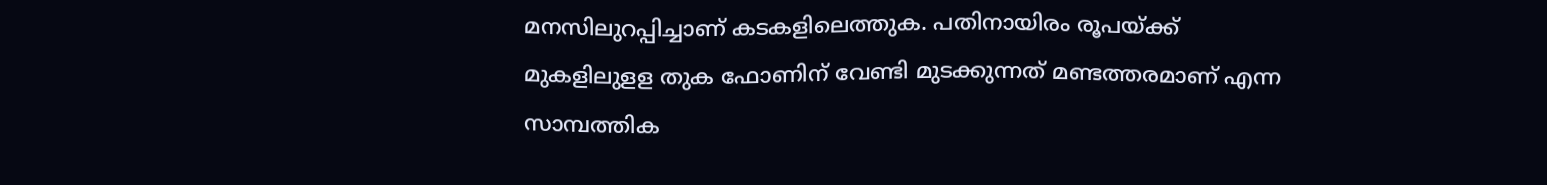മനസിലുറപ്പിച്ചാണ് കടകളിലെത്തുക. പതിനായിരം രൂപയ്ക്ക് മുകളിലുളള തുക ഫോണിന് വേണ്ടി മുടക്കുന്നത് മണ്ടത്തരമാണ് എന്ന സാമ്പത്തിക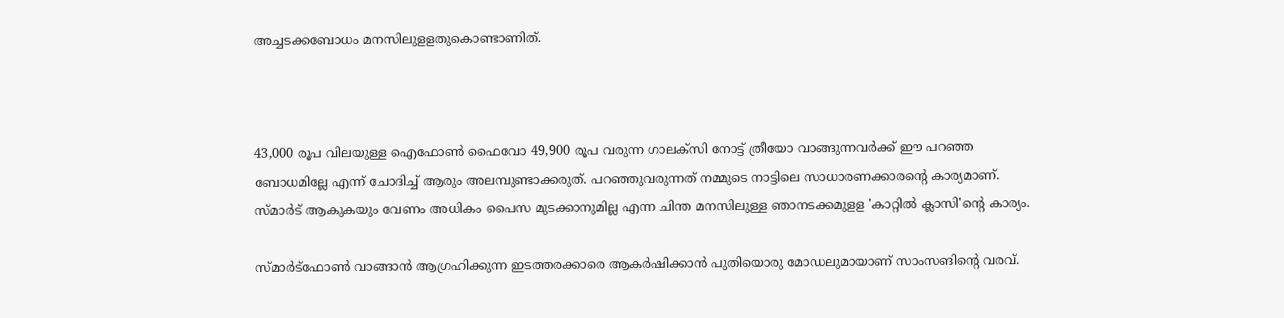അച്ചടക്കബോധം മനസിലുളളതുകൊണ്ടാണിത്.



43,000 രൂപ വിലയുള്ള ഐഫോണ്‍ ഫൈവോ 49,900 രൂപ വരുന്ന ഗാലക്‌സി നോട്ട് ത്രീയോ വാങ്ങുന്നവര്‍ക്ക് ഈ പറഞ്ഞ ബോധമില്ലേ എന്ന് ചോദിച്ച് ആരും അലമ്പുണ്ടാക്കരുത്. പറഞ്ഞുവരുന്നത് നമ്മുടെ നാട്ടിലെ സാധാരണക്കാരന്റെ കാര്യമാണ്. സ്മാര്‍ട് ആകുകയും വേണം അധികം പൈസ മുടക്കാനുമില്ല എന്ന ചിന്ത മനസിലുള്ള ഞാനടക്കമുളള 'കാറ്റില്‍ ക്ലാസി'ന്റെ കാര്യം.

സ്മാര്‍ട്‌ഫോണ്‍ വാങ്ങാന്‍ ആഗ്രഹിക്കുന്ന ഇടത്തരക്കാരെ ആകര്‍ഷിക്കാന്‍ പുതിയൊരു മോഡലുമായാണ് സാംസങിന്റെ വരവ്.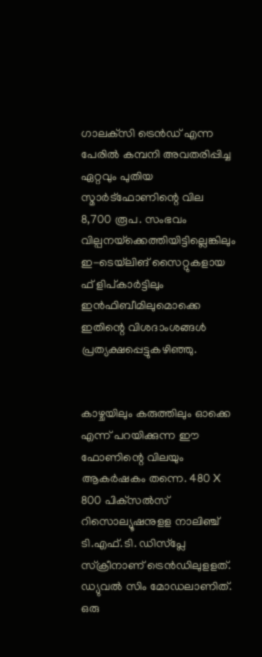ഗാലക്‌സി ട്രെന്‍ഡ് എന്ന പേരില്‍ കമ്പനി അവതരിപ്പിച്ച ഏറ്റവും പുതിയ സ്മാര്‍ട്‌ഫോണിന്റെ വില 8,700 രൂപ. സംഭവം വില്പനയ്‌ക്കെത്തിയിട്ടില്ലെങ്കിലും ഇ-ടെയ്‌ലിങ് സൈറ്റുകളായ ഫ് ളിപ്കാര്‍ട്ടിലും ഇന്‍ഫിബീമിലുമൊക്കെ ഇതിന്റെ വിശദാംശങ്ങള്‍ പ്രത്യക്ഷപ്പെട്ടുകഴിഞ്ഞു.


കാഴ്ചയിലും കരുത്തിലും ഓക്കെ എന്ന് പറയിക്കുന്ന ഈ ഫോണിന്റെ വിലയും ആകര്‍ഷകം തന്നെ. 480 X 800 പിക്‌സല്‍സ് റിസൊല്യൂഷനുളള നാലിഞ്ച് ടി.എഫ്.ടി. ഡിസ്‌പ്ലേ സ്‌ക്രീനാണ് ട്രെന്‍ഡിലുളളത്. ഡ്യുവല്‍ സിം മോഡലാണിത്. ഒരു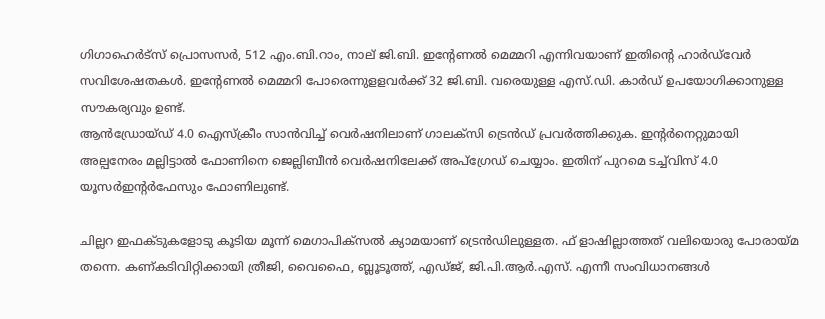ഗിഗാഹെര്‍ട്‌സ് പ്രൊസസര്‍, 512 എം.ബി.റാം, നാല് ജി.ബി. ഇന്റേണല്‍ മെമ്മറി എന്നിവയാണ് ഇതിന്റെ ഹാര്‍ഡ്‌വേര്‍ സവിശേഷതകള്‍. ഇന്റേണല്‍ മെമ്മറി പോരെന്നുളളവര്‍ക്ക് 32 ജി.ബി. വരെയുള്ള എസ്.ഡി. കാര്‍ഡ് ഉപയോഗിക്കാനുള്ള സൗകര്യവും ഉണ്ട്.
ആന്‍ഡ്രോയ്ഡ് 4.0 ഐസ്‌ക്രീം സാന്‍വിച്ച് വെര്‍ഷനിലാണ് ഗാലക്‌സി ട്രെന്‍ഡ് പ്രവര്‍ത്തിക്കുക. ഇന്റര്‍നെറ്റുമായി അല്പനേരം മല്ലിട്ടാല്‍ ഫോണിനെ ജെല്ലിബീന്‍ വെര്‍ഷനിലേക്ക് അപ്‌ഗ്രേഡ് ചെയ്യാം. ഇതിന് പുറമെ ടച്ച്‌വിസ് 4.0 യൂസര്‍ഇന്റര്‍ഫേസും ഫോണിലുണ്ട്.

ചില്ലറ ഇഫക്ടുകളോടു കൂടിയ മൂന്ന് മെഗാപിക്‌സല്‍ ക്യാമയാണ് ട്രെന്‍ഡിലുള്ളത. ഫ് ളാഷില്ലാത്തത് വലിയൊരു പോരായ്മ തന്നെ. കണ്കടിവിറ്റിക്കായി ത്രീജി, വൈഫൈ, ബ്ലൂടൂത്ത്, എഡ്ജ്, ജി.പി.ആര്‍.എസ്. എന്നീ സംവിധാനങ്ങള്‍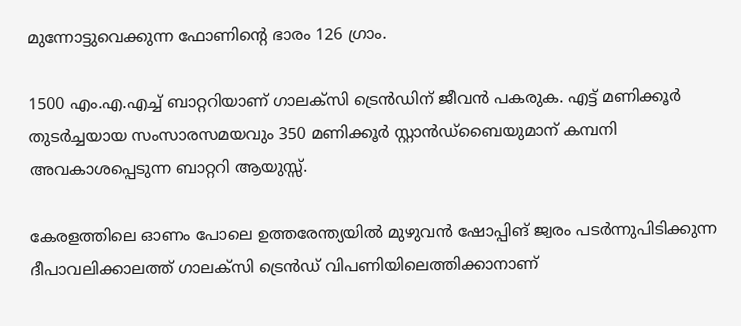മുന്നോട്ടുവെക്കുന്ന ഫോണിന്റെ ഭാരം 126 ഗ്രാം.

1500 എം.എ.എച്ച് ബാറ്ററിയാണ് ഗാലക്‌സി ട്രെന്‍ഡിന് ജീവന്‍ പകരുക. എട്ട് മണിക്കൂര്‍ തുടര്‍ച്ചയായ സംസാരസമയവും 350 മണിക്കൂര്‍ സ്റ്റാന്‍ഡ്‌ബൈയുമാന് കമ്പനി അവകാശപ്പെടുന്ന ബാറ്ററി ആയുസ്സ്.

കേരളത്തിലെ ഓണം പോലെ ഉത്തരേന്ത്യയില്‍ മുഴുവന്‍ ഷോപ്പിങ് ജ്വരം പടര്‍ന്നുപിടിക്കുന്ന ദീപാവലിക്കാലത്ത് ഗാലക്‌സി ട്രെന്‍ഡ് വിപണിയിലെത്തിക്കാനാണ്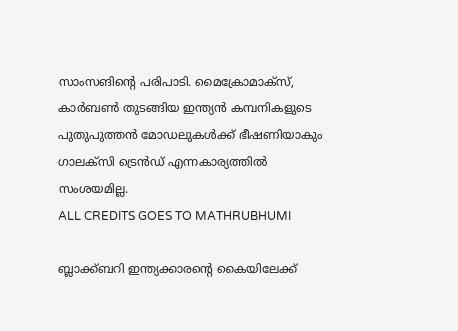സാംസങിന്റെ പരിപാടി. മൈക്രോമാക്‌സ്, കാര്‍ബണ്‍ തുടങ്ങിയ ഇന്ത്യന്‍ കമ്പനികളുടെ പുതുപുത്തന്‍ മോഡലുകള്‍ക്ക് ഭീഷണിയാകും ഗാലക്‌സി ട്രെന്‍ഡ് എന്നകാര്യത്തില്‍ സംശയമില്ല.
ALL CREDITS GOES TO MATHRUBHUMI

ബ്ലാക്ക്ബറി ഇന്ത്യക്കാരന്റെ കൈയിലേക്ക്‌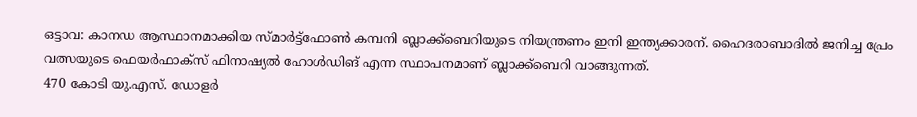ഒട്ടാവ: കാനഡ ആസ്ഥാനമാക്കിയ സ്മാര്‍ട്ട്‌ഫോണ്‍ കമ്പനി ബ്ലാക്ക്‌ബെറിയുടെ നിയന്ത്രണം ഇനി ഇന്ത്യക്കാരന്. ഹൈദരാബാദില്‍ ജനിച്ച പ്രേം വത്സയുടെ ഫെയര്‍ഫാക്‌സ് ഫിനാഷ്യല്‍ ഹോള്‍ഡിങ് എന്ന സ്ഥാപനമാണ് ബ്ലാക്ക്‌ബെറി വാങ്ങുന്നത്.
470 കോടി യു.എസ്. ഡോളര്‍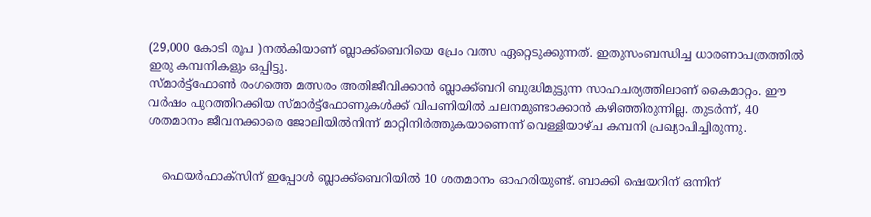(29,000 കോടി രൂപ )നല്‍കിയാണ് ബ്ലാക്ക്‌ബെറിയെ പ്രേം വത്സ ഏറ്റെടുക്കുന്നത്. ഇതുസംബന്ധിച്ച ധാരണാപത്രത്തില്‍ ഇരു കമ്പനികളും ഒപ്പിട്ടു.
സ്മാര്‍ട്ട്‌ഫോണ്‍ രംഗത്തെ മത്സരം അതിജീവിക്കാന്‍ ബ്ലാക്ക്ബറി ബുദ്ധിമുട്ടുന്ന സാഹചര്യത്തിലാണ് കൈമാറ്റം. ഈ വര്‍ഷം പുറത്തിറക്കിയ സ്മാര്‍ട്ട്‌ഫോണുകള്‍ക്ക് വിപണിയില്‍ ചലനമുണ്ടാക്കാന്‍ കഴിഞ്ഞിരുന്നില്ല. തുടര്‍ന്ന്, 40 ശതമാനം ജീവനക്കാരെ ജോലിയില്‍നിന്ന് മാറ്റിനിര്‍ത്തുകയാണെന്ന് വെള്ളിയാഴ്ച കമ്പനി പ്രഖ്യാപിച്ചിരുന്നു.


    ഫെയര്‍ഫാക്‌സിന് ഇപ്പോള്‍ ബ്ലാക്ക്‌ബെറിയില്‍ 10 ശതമാനം ഓഹരിയുണ്ട്. ബാക്കി ഷെയറിന് ഒന്നിന്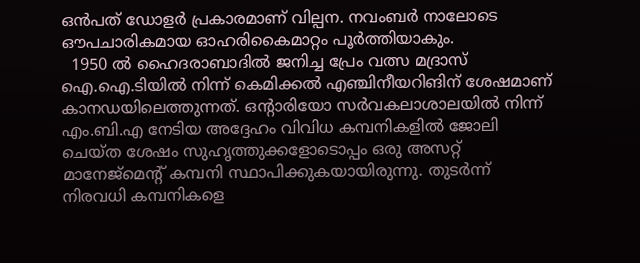ഒന്‍പത് ഡോളര്‍ പ്രകാരമാണ് വില്പന. നവംബര്‍ നാലോടെ ഔപചാരികമായ ഓഹരികൈമാറ്റം പൂര്‍ത്തിയാകും.
  1950 ല്‍ ഹൈദരാബാദില്‍ ജനിച്ച പ്രേം വത്സ മദ്രാസ് ഐ.ഐ.ടിയില്‍ നിന്ന് കെമിക്കല്‍ എഞ്ചിനീയറിങിന് ശേഷമാണ് കാനഡയിലെത്തുന്നത്. ഒന്റാരിയോ സര്‍വകലാശാലയില്‍ നിന്ന് എം.ബി.എ നേടിയ അദ്ദേഹം വിവിധ കമ്പനികളില്‍ ജോലി ചെയ്ത ശേഷം സുഹൃത്തുക്കളോടൊപ്പം ഒരു അസറ്റ് മാനേജ്‌മെന്റ് കമ്പനി സ്ഥാപിക്കുകയായിരുന്നു. തുടര്‍ന്ന് നിരവധി കമ്പനികളെ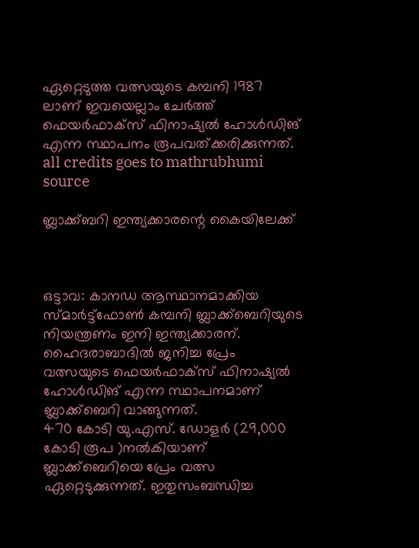ഏറ്റെടുത്ത വത്സയുടെ കമ്പനി 1987 ലാണ് ഇവയെല്ലാം ചേര്‍ത്ത് ഫെയര്‍ഫാക്‌സ് ഫിനാഷ്യല്‍ ഹോള്‍ഡിങ് എന്ന സ്ഥാപനം രൂപവത്ക്കരിക്കുന്നത്.
all credits goes to mathrubhumi
source

ബ്ലാക്ക്ബറി ഇന്ത്യക്കാരന്റെ കൈയിലേക്ക്‌



ഒട്ടാവ: കാനഡ ആസ്ഥാനമാക്കിയ സ്മാര്‍ട്ട്‌ഫോണ്‍ കമ്പനി ബ്ലാക്ക്‌ബെറിയുടെ നിയന്ത്രണം ഇനി ഇന്ത്യക്കാരന്. ഹൈദരാബാദില്‍ ജനിച്ച പ്രേം വത്സയുടെ ഫെയര്‍ഫാക്‌സ് ഫിനാഷ്യല്‍ ഹോള്‍ഡിങ് എന്ന സ്ഥാപനമാണ് ബ്ലാക്ക്‌ബെറി വാങ്ങുന്നത്.
470 കോടി യു.എസ്. ഡോളര്‍ (29,000 കോടി രൂപ )നല്‍കിയാണ് ബ്ലാക്ക്‌ബെറിയെ പ്രേം വത്സ ഏറ്റെടുക്കുന്നത്. ഇതുസംബന്ധിച്ച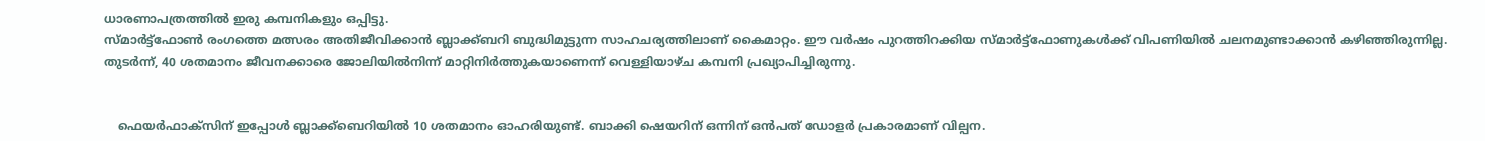ധാരണാപത്രത്തില്‍ ഇരു കമ്പനികളും ഒപ്പിട്ടു.
സ്മാര്‍ട്ട്‌ഫോണ്‍ രംഗത്തെ മത്സരം അതിജീവിക്കാന്‍ ബ്ലാക്ക്ബറി ബുദ്ധിമുട്ടുന്ന സാഹചര്യത്തിലാണ് കൈമാറ്റം. ഈ വര്‍ഷം പുറത്തിറക്കിയ സ്മാര്‍ട്ട്‌ഫോണുകള്‍ക്ക് വിപണിയില്‍ ചലനമുണ്ടാക്കാന്‍ കഴിഞ്ഞിരുന്നില്ല. തുടര്‍ന്ന്, 40 ശതമാനം ജീവനക്കാരെ ജോലിയില്‍നിന്ന് മാറ്റിനിര്‍ത്തുകയാണെന്ന് വെള്ളിയാഴ്ച കമ്പനി പ്രഖ്യാപിച്ചിരുന്നു.


    ഫെയര്‍ഫാക്‌സിന് ഇപ്പോള്‍ ബ്ലാക്ക്‌ബെറിയില്‍ 10 ശതമാനം ഓഹരിയുണ്ട്. ബാക്കി ഷെയറിന് ഒന്നിന് ഒന്‍പത് ഡോളര്‍ പ്രകാരമാണ് വില്പന.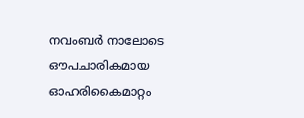നവംബര്‍ നാലോടെ ഔപചാരികമായ ഓഹരികൈമാറ്റം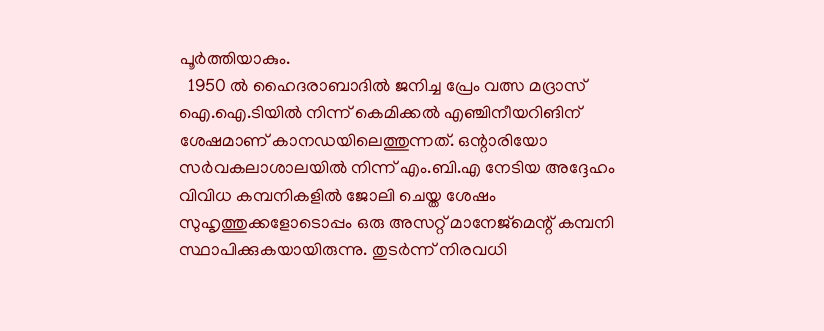പൂര്‍ത്തിയാകും.
  1950 ല്‍ ഹൈദരാബാദില്‍ ജനിച്ച പ്രേം വത്സ മദ്രാസ് ഐ.ഐ.ടിയില്‍ നിന്ന് കെമിക്കല്‍ എഞ്ചിനീയറിങിന് ശേഷമാണ് കാനഡയിലെത്തുന്നത്. ഒന്റാരിയോ സര്‍വകലാശാലയില്‍ നിന്ന് എം.ബി.എ നേടിയ അദ്ദേഹം വിവിധ കമ്പനികളില്‍ ജോലി ചെയ്ത ശേഷം സുഹൃത്തുക്കളോടൊപ്പം ഒരു അസറ്റ് മാനേജ്‌മെന്റ് കമ്പനി സ്ഥാപിക്കുകയായിരുന്നു. തുടര്‍ന്ന് നിരവധി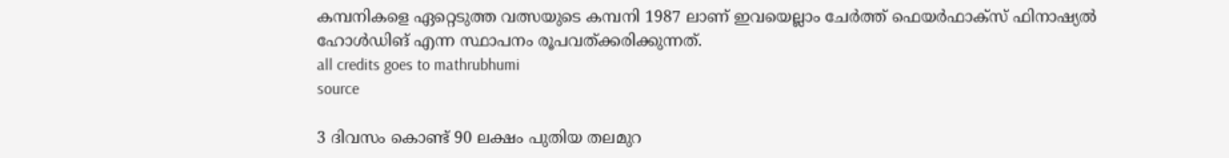കമ്പനികളെ ഏറ്റെടുത്ത വത്സയുടെ കമ്പനി 1987 ലാണ് ഇവയെല്ലാം ചേര്‍ത്ത് ഫെയര്‍ഫാക്‌സ് ഫിനാഷ്യല്‍ ഹോള്‍ഡിങ് എന്ന സ്ഥാപനം രൂപവത്ക്കരിക്കുന്നത്.
all credits goes to mathrubhumi
source

3 ദിവസം കൊണ്ട് 90 ലക്ഷം പുതിയ തലമുറ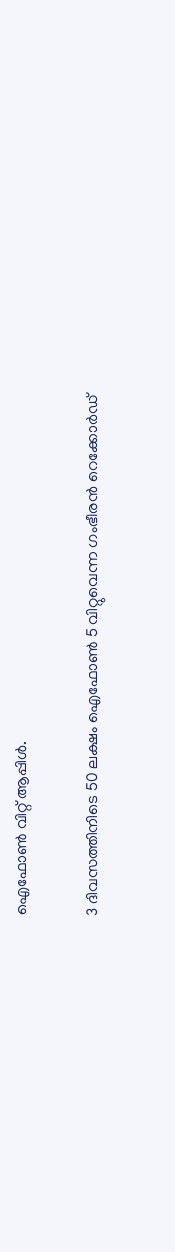ഐഫോണ്‍ വിറ്റ് ആപ്പിൾ.

3 ദിവസത്തിനിടെ 50 ലക്ഷം ഐഫോണ്‍ 5 വിറ്റുവെന്ന ഗംഭീരൻ റെക്കോർഡ്‌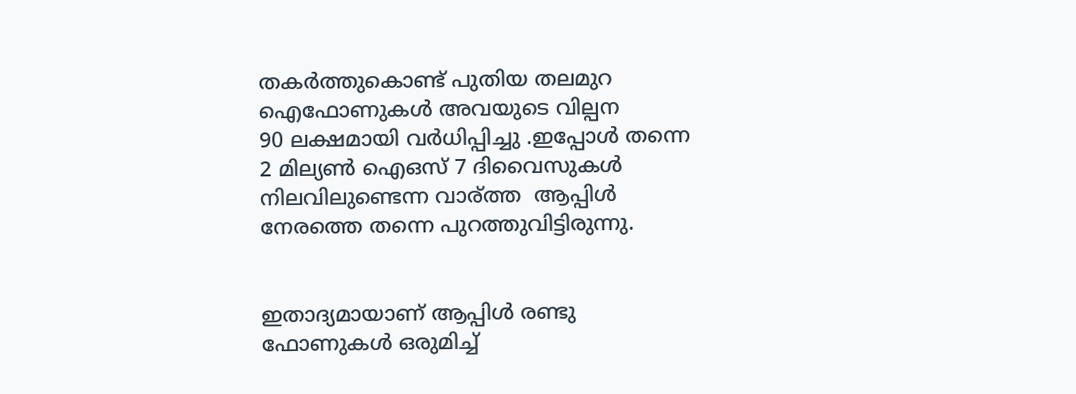തകർത്തുകൊണ്ട് പുതിയ തലമുറ ഐഫോണുകൾ അവയുടെ വില്പന
90 ലക്ഷമായി വർധിപ്പിച്ചു .ഇപ്പോൾ തന്നെ 2 മില്യണ്‍ ഐഒസ് 7 ദിവൈസുകൾ
നിലവിലുണ്ടെന്ന വാര്ത്ത  ആപ്പിൾ നേരത്തെ തന്നെ പുറത്തുവിട്ടിരുന്നു.


ഇതാദ്യമായാണ് ആപ്പിള്‍ രണ്ടു ഫോണുകള്‍ ഒരുമിച്ച്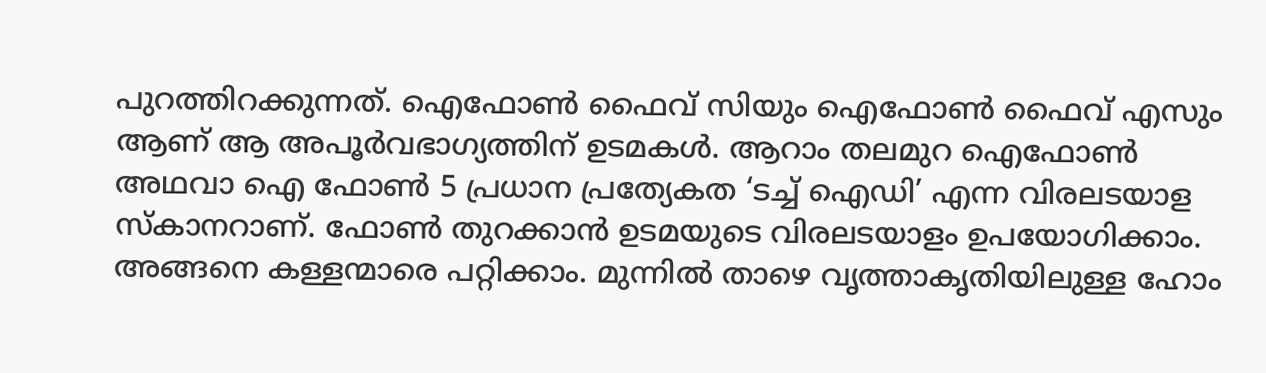പുറത്തിറക്കുന്നത്. ഐഫോണ്‍ ഫൈവ് സിയും ഐഫോണ്‍ ഫൈവ് എസും ആണ് ആ അപൂര്‍വഭാഗ്യത്തിന് ഉടമകള്‍. ആറാം തലമുറ ഐഫോണ്‍ അഥവാ ഐ ഫോണ്‍ 5 പ്രധാന പ്രത്യേകത ‘ടച്ച് ഐഡി’ എന്ന വിരലടയാള സ്കാനറാണ്. ഫോണ്‍ തുറക്കാന്‍ ഉടമയുടെ വിരലടയാളം ഉപയോഗിക്കാം. അങ്ങനെ കള്ളന്മാരെ പറ്റിക്കാം. മുന്നില്‍ താഴെ വൃത്താകൃതിയിലുള്ള ഹോം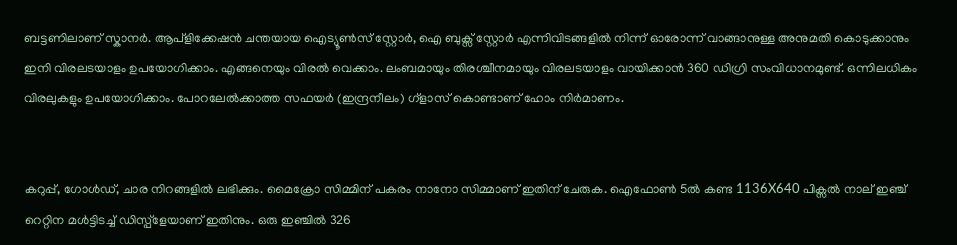ബട്ടണിലാണ് സ്കാനര്‍. ആപ്ളിക്കേഷന്‍ ചന്തയായ ഐട്യൂണ്‍സ് സ്റ്റോര്‍, ഐ ബുക്സ് സ്റ്റോര്‍ എന്നിവിടങ്ങളില്‍ നിന്ന് ഓരോന്ന് വാങ്ങാനുള്ള അനുമതി കൊടുക്കാനും ഇനി വിരലടയാളം ഉപയോഗിക്കാം. എങ്ങനെയും വിരല്‍ വെക്കാം. ലംബമായും തിരശ്ചീനമായും വിരലടയാളം വായിക്കാന്‍ 360 ഡിഗ്രി സംവിധാനമുണ്ട്. ഒന്നിലധികം വിരലുകളും ഉപയോഗിക്കാം. പോറലേല്‍ക്കാത്ത സഫയര്‍ (ഇന്ദ്രനീലം) ഗ്ളാസ് കൊണ്ടാണ് ഹോം നിര്‍മാണം.


കറുപ്പ്, ഗോള്‍ഡ്, ചാര നിറങ്ങളില്‍ ലഭിക്കും. മൈക്രോ സിമ്മിന് പകരം നാനോ സിമ്മാണ് ഇതിന് ചേരുക. ഐഫോണ്‍ 5ല്‍ കണ്ട 1136X640 പിക്സല്‍ നാല് ഇഞ്ച് റെറ്റിന മള്‍ട്ടിടച്ച് ഡിസ്പ്ളേയാണ് ഇതിനും. ഒരു ഇഞ്ചില്‍ 326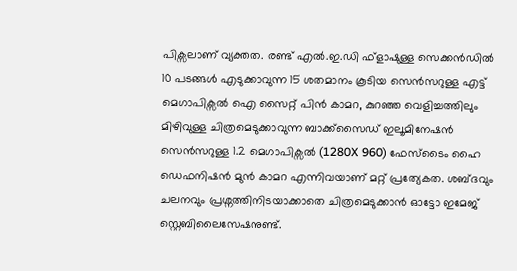പിക്സലാണ് വ്യക്തത. രണ്ട് എല്‍.ഇ.ഡി ഫ്ളാഷുള്ള സെക്കന്‍ഡില്‍ 10 പടങ്ങള്‍ എടുക്കാവുന്ന 15 ശതമാനം കൂടിയ സെന്‍സറുള്ള എട്ട് മെഗാപിക്സല്‍ ഐ സൈറ്റ് പിന്‍ കാമറ, കുറഞ്ഞ വെളിച്ചത്തിലും മിഴിവുള്ള ചിത്രമെടുക്കാവുന്ന ബാക്ക്സൈഡ് ഇലൂമിനേഷന്‍ സെന്‍സറുള്ള 1.2 മെഗാപിക്സല്‍ (1280X 960) ഫേസ്ടൈം ഹൈ ഡെഫനിഷന്‍ മുന്‍ കാമറ എന്നിവയാണ് മറ്റ് പ്രത്യേകത. ശബ്ദവും ചലനവും പ്രശ്നത്തിനിടയാക്കാതെ ചിത്രമെടുക്കാന്‍ ഓട്ടോ ഇമേജ് സ്റ്റെബിലൈസേഷനുണ്ട്.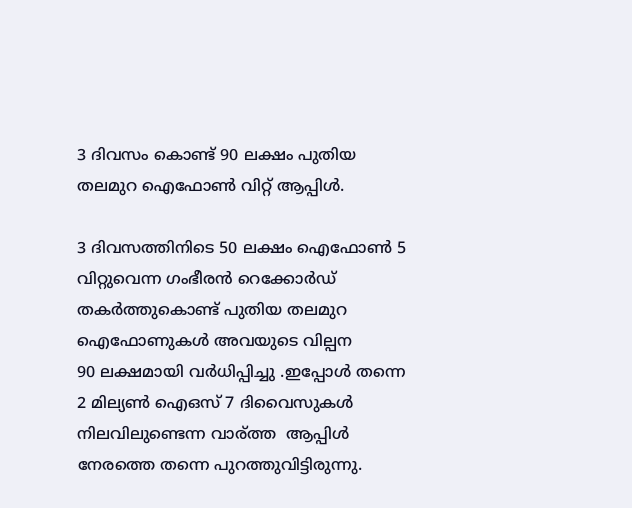3 ദിവസം കൊണ്ട് 90 ലക്ഷം പുതിയ തലമുറ ഐഫോണ്‍ വിറ്റ് ആപ്പിൾ.

3 ദിവസത്തിനിടെ 50 ലക്ഷം ഐഫോണ്‍ 5 വിറ്റുവെന്ന ഗംഭീരൻ റെക്കോർഡ്‌
തകർത്തുകൊണ്ട് പുതിയ തലമുറ ഐഫോണുകൾ അവയുടെ വില്പന
90 ലക്ഷമായി വർധിപ്പിച്ചു .ഇപ്പോൾ തന്നെ 2 മില്യണ്‍ ഐഒസ് 7 ദിവൈസുകൾ
നിലവിലുണ്ടെന്ന വാര്ത്ത  ആപ്പിൾ നേരത്തെ തന്നെ പുറത്തുവിട്ടിരുന്നു.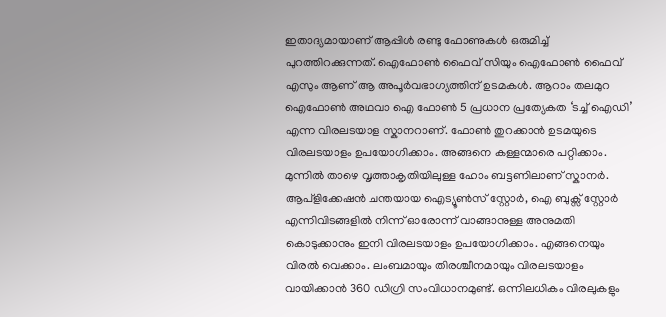ഇതാദ്യമായാണ് ആപ്പിള്‍ രണ്ടു ഫോണുകള്‍ ഒരുമിച്ച് പുറത്തിറക്കുന്നത്. ഐഫോണ്‍ ഫൈവ് സിയും ഐഫോണ്‍ ഫൈവ് എസും ആണ് ആ അപൂര്‍വഭാഗ്യത്തിന് ഉടമകള്‍. ആറാം തലമുറ ഐഫോണ്‍ അഥവാ ഐ ഫോണ്‍ 5 പ്രധാന പ്രത്യേകത ‘ടച്ച് ഐഡി’ എന്ന വിരലടയാള സ്കാനറാണ്. ഫോണ്‍ തുറക്കാന്‍ ഉടമയുടെ വിരലടയാളം ഉപയോഗിക്കാം. അങ്ങനെ കള്ളന്മാരെ പറ്റിക്കാം. മുന്നില്‍ താഴെ വൃത്താകൃതിയിലുള്ള ഹോം ബട്ടണിലാണ് സ്കാനര്‍. ആപ്ളിക്കേഷന്‍ ചന്തയായ ഐട്യൂണ്‍സ് സ്റ്റോര്‍, ഐ ബുക്സ് സ്റ്റോര്‍ എന്നിവിടങ്ങളില്‍ നിന്ന് ഓരോന്ന് വാങ്ങാനുള്ള അനുമതി കൊടുക്കാനും ഇനി വിരലടയാളം ഉപയോഗിക്കാം. എങ്ങനെയും വിരല്‍ വെക്കാം. ലംബമായും തിരശ്ചീനമായും വിരലടയാളം വായിക്കാന്‍ 360 ഡിഗ്രി സംവിധാനമുണ്ട്. ഒന്നിലധികം വിരലുകളും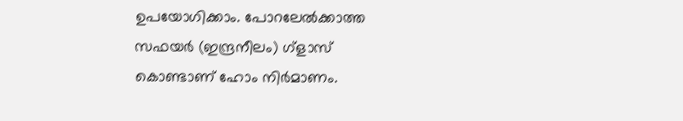ഉപയോഗിക്കാം. പോറലേല്‍ക്കാത്ത സഫയര്‍ (ഇന്ദ്രനീലം) ഗ്ളാസ് കൊണ്ടാണ് ഹോം നിര്‍മാണം.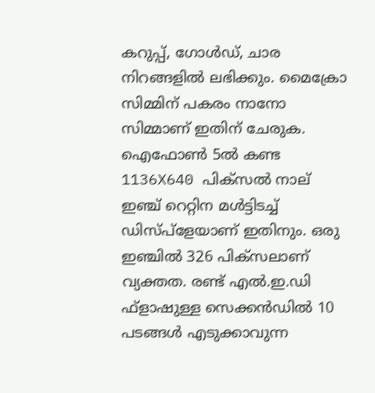കറുപ്പ്, ഗോള്‍ഡ്, ചാര നിറങ്ങളില്‍ ലഭിക്കും. മൈക്രോ സിമ്മിന് പകരം നാനോ സിമ്മാണ് ഇതിന് ചേരുക. ഐഫോണ്‍ 5ല്‍ കണ്ട 1136X640 പിക്സല്‍ നാല് ഇഞ്ച് റെറ്റിന മള്‍ട്ടിടച്ച് ഡിസ്പ്ളേയാണ് ഇതിനും. ഒരു ഇഞ്ചില്‍ 326 പിക്സലാണ് വ്യക്തത. രണ്ട് എല്‍.ഇ.ഡി ഫ്ളാഷുള്ള സെക്കന്‍ഡില്‍ 10 പടങ്ങള്‍ എടുക്കാവുന്ന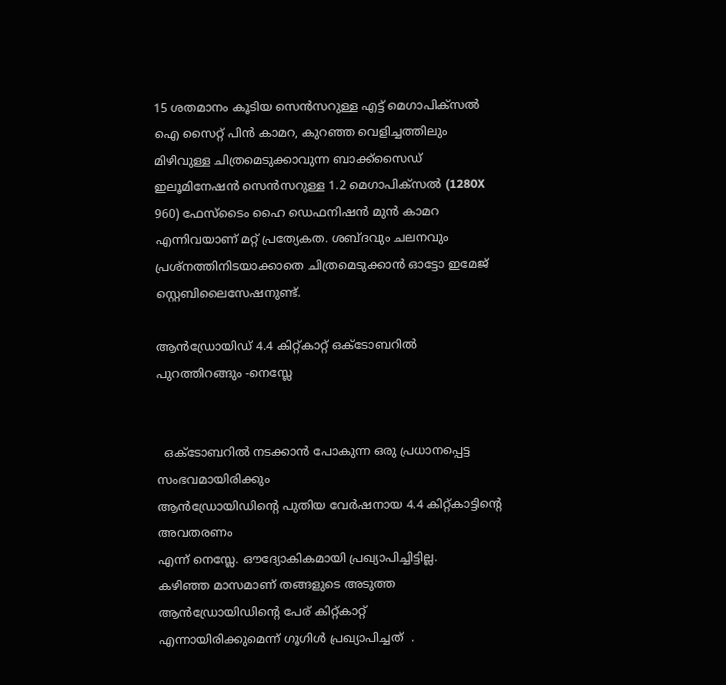15 ശതമാനം കൂടിയ സെന്‍സറുള്ള എട്ട് മെഗാപിക്സല്‍ ഐ സൈറ്റ് പിന്‍ കാമറ, കുറഞ്ഞ വെളിച്ചത്തിലും മിഴിവുള്ള ചിത്രമെടുക്കാവുന്ന ബാക്ക്സൈഡ് ഇലൂമിനേഷന്‍ സെന്‍സറുള്ള 1.2 മെഗാപിക്സല്‍ (1280X 960) ഫേസ്ടൈം ഹൈ ഡെഫനിഷന്‍ മുന്‍ കാമറ എന്നിവയാണ് മറ്റ് പ്രത്യേകത. ശബ്ദവും ചലനവും പ്രശ്നത്തിനിടയാക്കാതെ ചിത്രമെടുക്കാന്‍ ഓട്ടോ ഇമേജ് സ്റ്റെബിലൈസേഷനുണ്ട്.

ആന്‍ഡ്രോയിഡ് 4.4 കിറ്റ്‌കാറ്റ് ഒക്ടോബറിൽ പുറത്തിറങ്ങും -നെസ്ലേ


  ഒക്ടോബറിൽ നടക്കാൻ പോകുന്ന ഒരു പ്രധാനപ്പെട്ട സംഭവമായിരിക്കും
ആന്‍ഡ്രോയിഡിന്റെ പുതിയ വേർഷനായ 4.4 കിറ്റ്‌കാട്ടിന്റെ അവതരണം
എന്ന് നെസ്ലേ. ഔദ്യോകികമായി പ്രഖ്യാപിച്ചിട്ടില്ല.
കഴിഞ്ഞ മാസമാണ് തങ്ങളുടെ അടുത്ത ആന്‍ഡ്രോയിഡിന്റെ പേര് കിറ്റ്‌കാറ്റ്
എന്നായിരിക്കുമെന്ന് ഗൂഗിൾ പ്രഖ്യാപിച്ചത്  .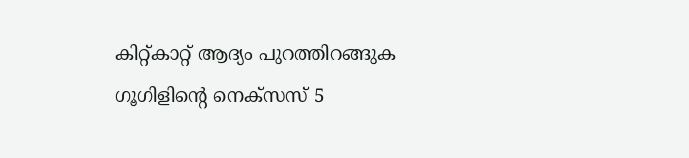കിറ്റ്‌കാറ്റ് ആദ്യം പുറത്തിറങ്ങുക ഗൂഗിളിന്റെ നെക്സസ് 5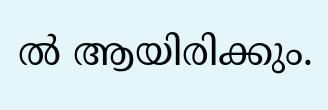ൽ ആയിരിക്കും.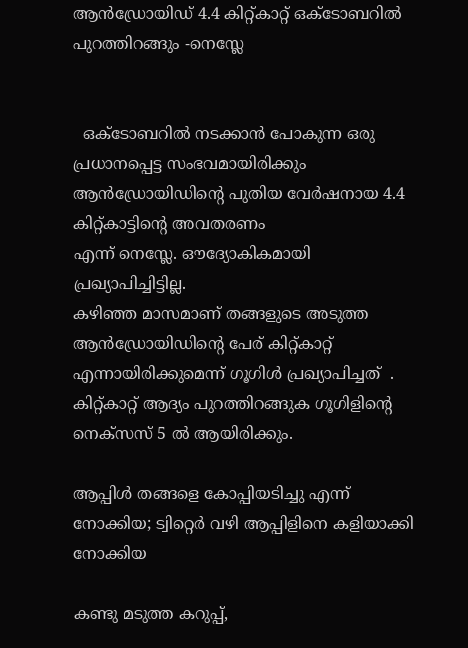ആന്‍ഡ്രോയിഡ് 4.4 കിറ്റ്‌കാറ്റ് ഒക്ടോബറിൽ പുറത്തിറങ്ങും -നെസ്ലേ


  ഒക്ടോബറിൽ നടക്കാൻ പോകുന്ന ഒരു പ്രധാനപ്പെട്ട സംഭവമായിരിക്കും
ആന്‍ഡ്രോയിഡിന്റെ പുതിയ വേർഷനായ 4.4 കിറ്റ്‌കാട്ടിന്റെ അവതരണം
എന്ന് നെസ്ലേ. ഔദ്യോകികമായി പ്രഖ്യാപിച്ചിട്ടില്ല.
കഴിഞ്ഞ മാസമാണ് തങ്ങളുടെ അടുത്ത ആന്‍ഡ്രോയിഡിന്റെ പേര് കിറ്റ്‌കാറ്റ്
എന്നായിരിക്കുമെന്ന് ഗൂഗിൾ പ്രഖ്യാപിച്ചത്  .
കിറ്റ്‌കാറ്റ് ആദ്യം പുറത്തിറങ്ങുക ഗൂഗിളിന്റെ നെക്സസ് 5 ൽ ആയിരിക്കും.

ആപ്പിള്‍ തങ്ങളെ കോപ്പിയടിച്ചു എന്ന് നോക്കിയ; ട്വിറ്റെര്‍ വഴി ആപ്പിളിനെ കളിയാക്കി നോക്കിയ

കണ്ടു മടുത്ത കറുപ്പ്,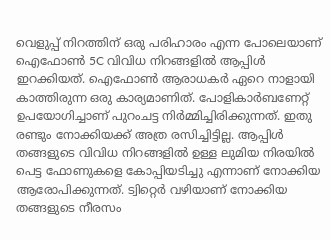വെളുപ്പ് നിറത്തിന് ഒരു പരിഹാരം എന്ന പോലെയാണ് ഐഫോണ്‍ 5C വിവിധ നിറങ്ങളില്‍ ആപ്പിള്‍ ഇറക്കിയത്. ഐഫോണ്‍ ആരാധകര്‍ ഏറെ നാളായി കാത്തിരുന്ന ഒരു കാര്യമാണിത്. പോളികാര്‍ബണേറ്റ് ഉപയോഗിച്ചാണ്‌ പുറംചട്ട നിര്‍മ്മിച്ചിരിക്കുന്നത്‌. ഇതു രണ്ടും നോക്കിയക്ക് അത്ര രസിച്ചിട്ടില്ല. ആപ്പിള്‍ തങ്ങളുടെ വിവിധ നിറങ്ങളില്‍ ഉള്ള ലുമിയ നിരയില്‍ പെട്ട ഫോണുകളെ കോപ്പിയടിച്ചു എന്നാണ് നോക്കിയ ആരോപിക്കുന്നത്. ട്വിറ്റെര്‍ വഴിയാണ് നോക്കിയ തങ്ങളുടെ നീരസം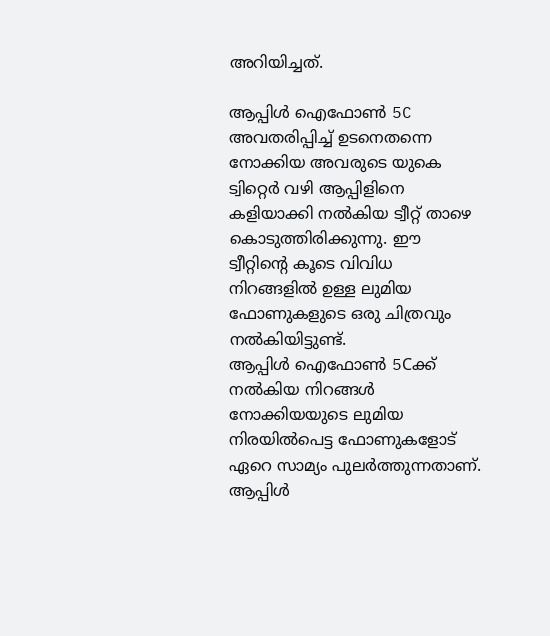അറിയിച്ചത്.

ആപ്പിള്‍ ഐഫോണ്‍ 5C അവതരിപ്പിച്ച് ഉടനെതന്നെ നോക്കിയ അവരുടെ യുകെ ട്വിറ്റെര്‍ വഴി ആപ്പിളിനെ കളിയാക്കി നല്‍കിയ ട്വീറ്റ് താഴെ കൊടുത്തിരിക്കുന്നു. ഈ ട്വീറ്റിന്റെ കൂടെ വിവിധ നിറങ്ങളില്‍ ഉള്ള ലുമിയ ഫോണുകളുടെ ഒരു ചിത്രവും നല്‍കിയിട്ടുണ്ട്.
ആപ്പിള്‍ ഐഫോണ്‍ 5Cക്ക് നല്‍കിയ നിറങ്ങള്‍ നോക്കിയയുടെ ലുമിയ നിരയില്‍പെട്ട ഫോണുകളോട് ഏറെ സാമ്യം പുലര്‍ത്തുന്നതാണ്. ആപ്പിള്‍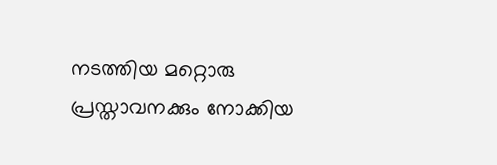നടത്തിയ മറ്റൊരു പ്രസ്താവനക്കും നോക്കിയ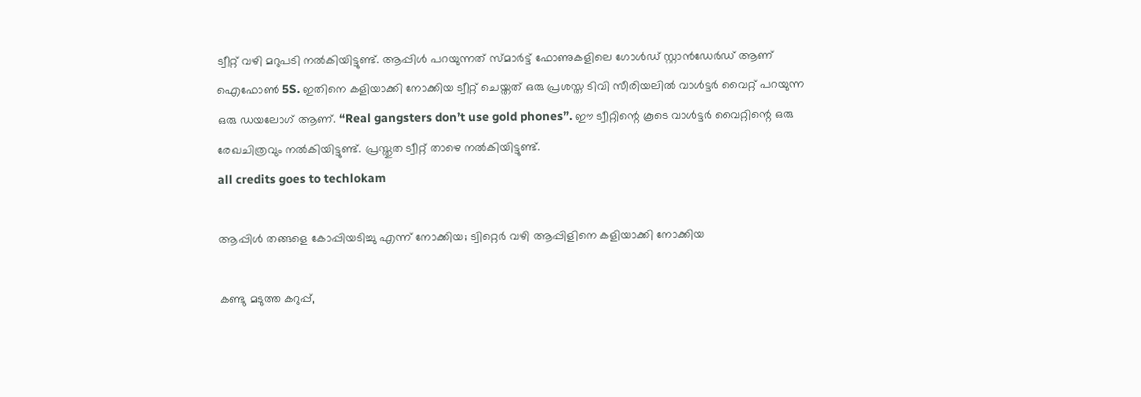ട്വീറ്റ് വഴി മറുപടി നല്‍കിയിട്ടുണ്ട്. ആപ്പിള്‍ പറയുന്നത് സ്മാര്‍ട്ട്‌ ഫോണുകളിലെ ഗോള്‍ഡ്‌ സ്റ്റാന്‍ഡേര്‍ഡ് ആണ് ഐഫോണ്‍ 5S. ഇതിനെ കളിയാക്കി നോക്കിയ ട്വീറ്റ് ചെയ്തത് ഒരു പ്രശസ്ത ടിവി സീരിയലില്‍ വാള്‍ട്ടര്‍ വൈറ്റ് പറയുന്ന ഒരു ഡയലോഗ് ആണ്. “Real gangsters don’t use gold phones”. ഈ ട്വീറ്റിന്റെ കൂടെ വാള്‍ട്ടര്‍ വൈറ്റിന്റെ ഒരു രേഖചിത്രവും നല്‍കിയിട്ടുണ്ട്. പ്രസ്തുത ട്വീറ്റ് താഴെ നല്‍കിയിട്ടുണ്ട്.
all credits goes to techlokam

ആപ്പിള്‍ തങ്ങളെ കോപ്പിയടിച്ചു എന്ന് നോക്കിയ; ട്വിറ്റെര്‍ വഴി ആപ്പിളിനെ കളിയാക്കി നോക്കിയ

കണ്ടു മടുത്ത കറുപ്പ്,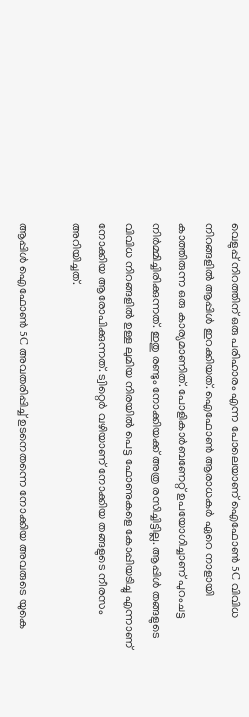വെളുപ്പ് നിറത്തിന് ഒരു പരിഹാരം എന്ന പോലെയാണ് ഐഫോണ്‍ 5C വിവിധ നിറങ്ങളില്‍ ആപ്പിള്‍ ഇറക്കിയത്. ഐഫോണ്‍ ആരാധകര്‍ ഏറെ നാളായി കാത്തിരുന്ന ഒരു കാര്യമാണിത്. പോളികാര്‍ബണേറ്റ് ഉപയോഗിച്ചാണ്‌ പുറംചട്ട നിര്‍മ്മിച്ചിരിക്കുന്നത്‌. ഇതു രണ്ടും നോക്കിയക്ക് അത്ര രസിച്ചിട്ടില്ല. ആപ്പിള്‍ തങ്ങളുടെ വിവിധ നിറങ്ങളില്‍ ഉള്ള ലുമിയ നിരയില്‍ പെട്ട ഫോണുകളെ കോപ്പിയടിച്ചു എന്നാണ് നോക്കിയ ആരോപിക്കുന്നത്. ട്വിറ്റെര്‍ വഴിയാണ് നോക്കിയ തങ്ങളുടെ നീരസം അറിയിച്ചത്.

ആപ്പിള്‍ ഐഫോണ്‍ 5C അവതരിപ്പിച്ച് ഉടനെതന്നെ നോക്കിയ അവരുടെ യുകെ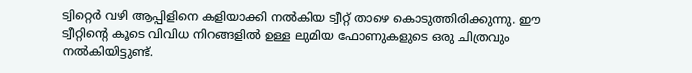ട്വിറ്റെര്‍ വഴി ആപ്പിളിനെ കളിയാക്കി നല്‍കിയ ട്വീറ്റ് താഴെ കൊടുത്തിരിക്കുന്നു. ഈ ട്വീറ്റിന്റെ കൂടെ വിവിധ നിറങ്ങളില്‍ ഉള്ള ലുമിയ ഫോണുകളുടെ ഒരു ചിത്രവും നല്‍കിയിട്ടുണ്ട്.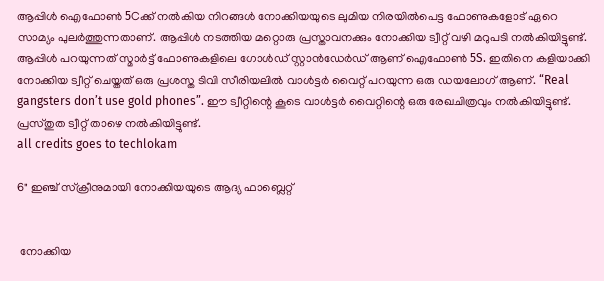ആപ്പിള്‍ ഐഫോണ്‍ 5Cക്ക് നല്‍കിയ നിറങ്ങള്‍ നോക്കിയയുടെ ലുമിയ നിരയില്‍പെട്ട ഫോണുകളോട് ഏറെ സാമ്യം പുലര്‍ത്തുന്നതാണ്. ആപ്പിള്‍ നടത്തിയ മറ്റൊരു പ്രസ്താവനക്കും നോക്കിയ ട്വീറ്റ് വഴി മറുപടി നല്‍കിയിട്ടുണ്ട്. ആപ്പിള്‍ പറയുന്നത് സ്മാര്‍ട്ട്‌ ഫോണുകളിലെ ഗോള്‍ഡ്‌ സ്റ്റാന്‍ഡേര്‍ഡ് ആണ് ഐഫോണ്‍ 5S. ഇതിനെ കളിയാക്കി നോക്കിയ ട്വീറ്റ് ചെയ്തത് ഒരു പ്രശസ്ത ടിവി സീരിയലില്‍ വാള്‍ട്ടര്‍ വൈറ്റ് പറയുന്ന ഒരു ഡയലോഗ് ആണ്. “Real gangsters don’t use gold phones”. ഈ ട്വീറ്റിന്റെ കൂടെ വാള്‍ട്ടര്‍ വൈറ്റിന്റെ ഒരു രേഖചിത്രവും നല്‍കിയിട്ടുണ്ട്. പ്രസ്തുത ട്വീറ്റ് താഴെ നല്‍കിയിട്ടുണ്ട്.
all credits goes to techlokam

6" ഇഞ്ച്‌ സ്ക്രീനുമായി നോക്കിയയുടെ ആദ്യ ഫാബ്ലെറ്റ്


 നോക്കിയ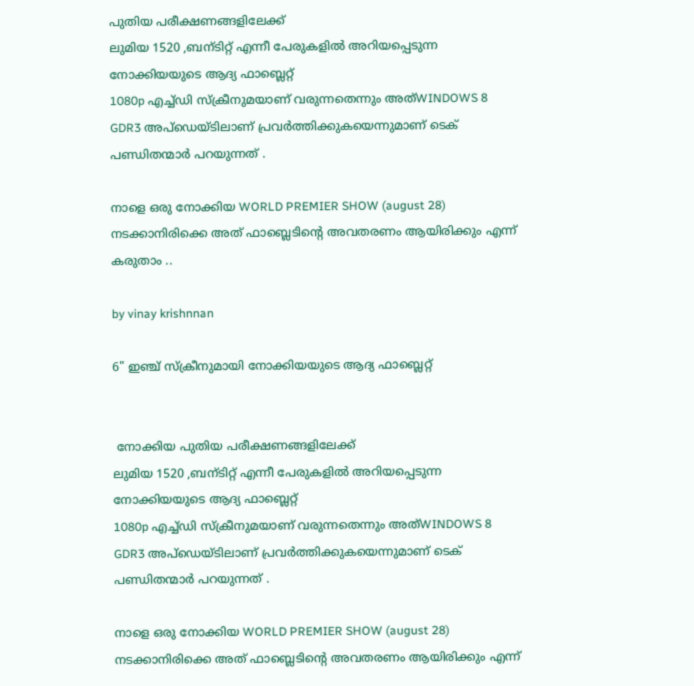പുതിയ പരീക്ഷണങ്ങളിലേക്ക്
ലുമിയ 1520 ,ബന്ടിറ്റ് എന്നീ പേരുകളിൽ അറിയപ്പെടുന്ന നോക്കിയയുടെ ആദ്യ ഫാബ്ലെറ്റ്
1080p എച്ച്ഡി സ്ക്രീനുമയാണ് വരുന്നതെന്നും അത്WINDOWS 8 GDR3 അപ്ഡെയ്ടിലാണ് പ്രവർത്തിക്കുകയെന്നുമാണ് ടെക് പണ്ഡിതന്മാർ പറയുന്നത് .

നാളെ ഒരു നോക്കിയ WORLD PREMIER SHOW (august 28) നടക്കാനിരിക്കെ അത് ഫാബ്ലെടിന്റെ അവതരണം ആയിരിക്കും എന്ന് കരുതാം ..

by vinay krishnnan

6" ഇഞ്ച്‌ സ്ക്രീനുമായി നോക്കിയയുടെ ആദ്യ ഫാബ്ലെറ്റ്


 നോക്കിയ പുതിയ പരീക്ഷണങ്ങളിലേക്ക്
ലുമിയ 1520 ,ബന്ടിറ്റ് എന്നീ പേരുകളിൽ അറിയപ്പെടുന്ന നോക്കിയയുടെ ആദ്യ ഫാബ്ലെറ്റ്
1080p എച്ച്ഡി സ്ക്രീനുമയാണ് വരുന്നതെന്നും അത്WINDOWS 8 GDR3 അപ്ഡെയ്ടിലാണ് പ്രവർത്തിക്കുകയെന്നുമാണ് ടെക് പണ്ഡിതന്മാർ പറയുന്നത് .

നാളെ ഒരു നോക്കിയ WORLD PREMIER SHOW (august 28) നടക്കാനിരിക്കെ അത് ഫാബ്ലെടിന്റെ അവതരണം ആയിരിക്കും എന്ന്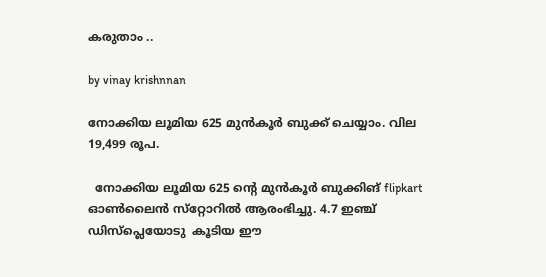കരുതാം ..

by vinay krishnnan

നോക്കിയ ലൂമിയ 625 മുന്‍കൂര്‍ ബുക്ക് ചെയ്യാം. വില 19,499 രൂപ.

  നോക്കിയ ലൂമിയ 625 ന്റെ മുന്‍കൂര്‍ ബുക്കിങ് flipkart        ഓണ്‍ലൈന്‍ സ്‌റ്റോറില്‍ ആരംഭിച്ചു. 4.7 ഇഞ്ച് ഡിസ്‌പ്ലെയോടു  കൂടിയ ഈ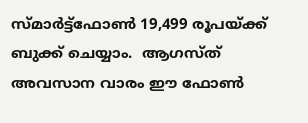സ്മാര്‍ട്ട്‌ഫോണ്‍ 19,499 രൂപയ്ക്ക് ബുക്ക് ചെയ്യാം.  ആഗസ്ത് അവസാന വാരം ഈ ഫോണ്‍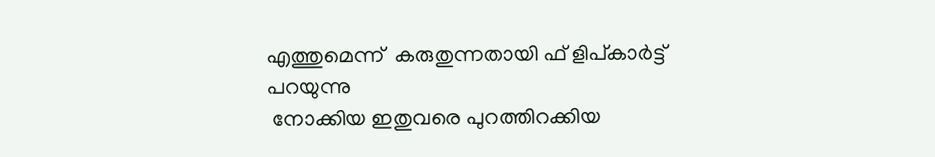എത്തുമെന്ന്  കരുതുന്നതായി ഫ് ളിപ്കാര്‍ട്ട് പറയുന്നു
 നോക്കിയ ഇതുവരെ പുറത്തിറക്കിയ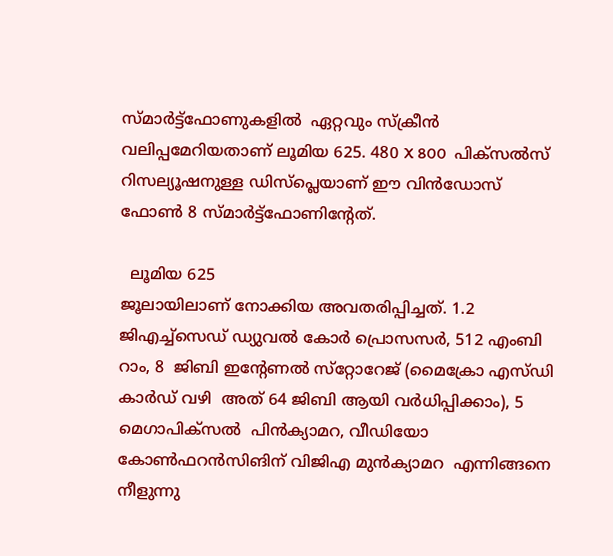സ്മാര്‍ട്ട്‌ഫോണുകളില്‍  ഏറ്റവും സ്‌ക്രീന്‍ വലിപ്പമേറിയതാണ് ലൂമിയ 625. 480 X 800  പിക്‌സല്‍സ് റിസല്യൂഷനുള്ള ഡിസ്‌പ്ലെയാണ് ഈ വിന്‍ഡോസ്  ഫോണ്‍ 8 സ്മാര്‍ട്ട്‌ഫോണിന്റേത്.

  ലൂമിയ 625
ജൂലായിലാണ് നോക്കിയ അവതരിപ്പിച്ചത്. 1.2  ജിഎച്ച്‌സെഡ് ഡ്യുവല്‍ കോര്‍ പ്രൊസസര്‍, 512 എംബി റാം, 8  ജിബി ഇന്റേണല്‍ സ്‌റ്റോറേജ് (മൈക്രോ എസ്ഡി കാര്‍ഡ് വഴി  അത് 64 ജിബി ആയി വര്‍ധിപ്പിക്കാം), 5 മെഗാപിക്‌സല്‍  പിന്‍ക്യാമറ, വീഡിയോ കോണ്‍ഫറന്‍സിങിന് വിജിഎ മുന്‍ക്യാമറ  എന്നിങ്ങനെ നീളുന്നു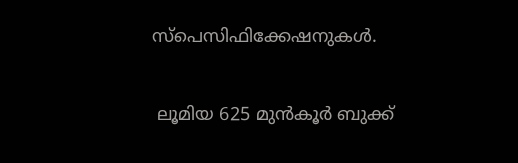സ്‌പെസിഫിക്കേഷനുകള്‍.

 ലൂമിയ 625 മുന്‍കൂര്‍ ബുക്ക്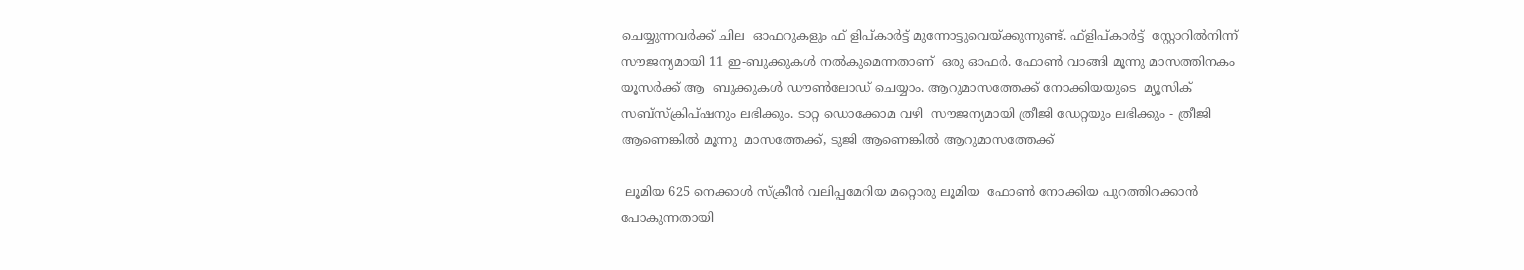ചെയ്യുന്നവര്‍ക്ക് ചില  ഓഫറുകളും ഫ് ളിപ്കാര്‍ട്ട് മുന്നോട്ടുവെയ്ക്കുന്നുണ്ട്. ഫ്ളിപ്കാര്‍ട്ട്  സ്റ്റോറില്‍നിന്ന് സൗജന്യമായി 11 ഇ-ബുക്കുകള്‍ നല്‍കുമെന്നതാണ്  ഒരു ഓഫര്‍. ഫോണ്‍ വാങ്ങി മൂന്നു മാസത്തിനകം യൂസര്‍ക്ക് ആ  ബുക്കുകള്‍ ഡൗണ്‍ലോഡ് ചെയ്യാം. ആറുമാസത്തേക്ക് നോക്കിയയുടെ  മ്യൂസിക് സബ്‌സ്‌ക്രിപ്ഷനും ലഭിക്കും. ടാറ്റ ഡൊക്കോമ വഴി  സൗജന്യമായി ത്രീജി ഡേറ്റയും ലഭിക്കും - ത്രീജി ആണെങ്കില്‍ മൂന്നു  മാസത്തേക്ക്, ടുജി ആണെങ്കില്‍ ആറുമാസത്തേക്ക്

 ലൂമിയ 625 നെക്കാള്‍ സ്‌ക്രീന്‍ വലിപ്പമേറിയ മറ്റൊരു ലൂമിയ  ഫോണ്‍ നോക്കിയ പുറത്തിറക്കാന്‍ പോകുന്നതായി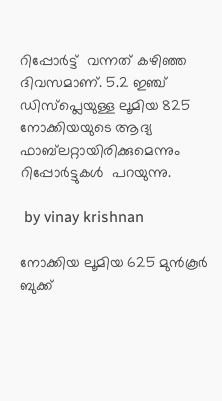റിപ്പോര്‍ട്ട്  വന്നത് കഴിഞ്ഞ ദിവസമാണ്. 5.2 ഇഞ്ച് ഡിസ്‌പ്ലെയുള്ള ലൂമിയ 825   നോക്കിയയുടെ ആദ്യ ഫാബ്‌ലറ്റായിരിക്കുമെന്നും റിപ്പോര്‍ട്ടുകള്‍  പറയുന്നു.

 by vinay krishnan

നോക്കിയ ലൂമിയ 625 മുന്‍കൂര്‍ ബുക്ക്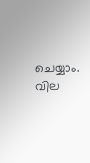ചെയ്യാം. വില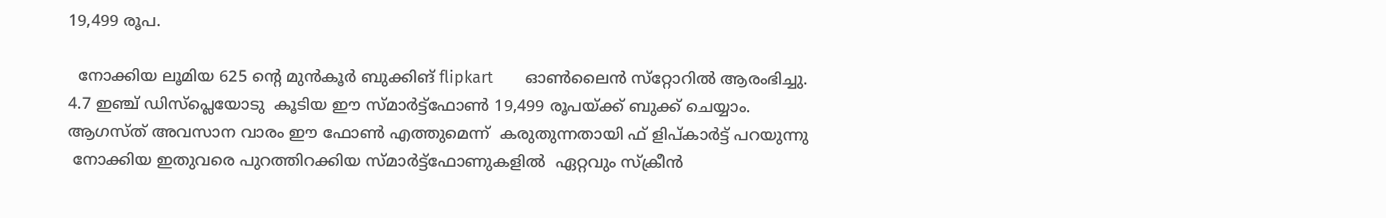19,499 രൂപ.

  നോക്കിയ ലൂമിയ 625 ന്റെ മുന്‍കൂര്‍ ബുക്കിങ് flipkart        ഓണ്‍ലൈന്‍ സ്‌റ്റോറില്‍ ആരംഭിച്ചു. 4.7 ഇഞ്ച് ഡിസ്‌പ്ലെയോടു  കൂടിയ ഈ സ്മാര്‍ട്ട്‌ഫോണ്‍ 19,499 രൂപയ്ക്ക് ബുക്ക് ചെയ്യാം.  ആഗസ്ത് അവസാന വാരം ഈ ഫോണ്‍ എത്തുമെന്ന്  കരുതുന്നതായി ഫ് ളിപ്കാര്‍ട്ട് പറയുന്നു
 നോക്കിയ ഇതുവരെ പുറത്തിറക്കിയ സ്മാര്‍ട്ട്‌ഫോണുകളില്‍  ഏറ്റവും സ്‌ക്രീന്‍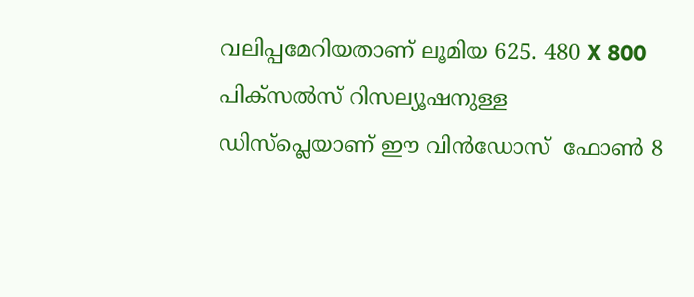വലിപ്പമേറിയതാണ് ലൂമിയ 625. 480 X 800  പിക്‌സല്‍സ് റിസല്യൂഷനുള്ള ഡിസ്‌പ്ലെയാണ് ഈ വിന്‍ഡോസ്  ഫോണ്‍ 8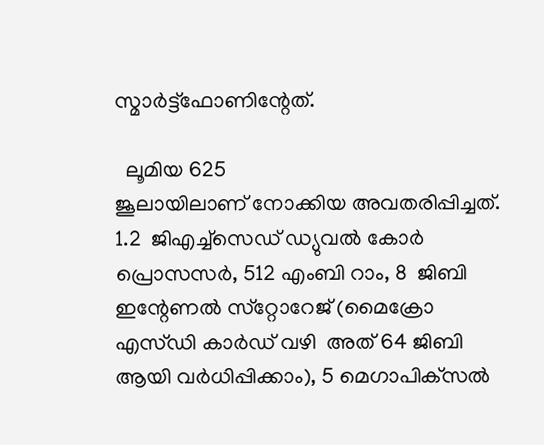സ്മാര്‍ട്ട്‌ഫോണിന്റേത്.

  ലൂമിയ 625
ജൂലായിലാണ് നോക്കിയ അവതരിപ്പിച്ചത്. 1.2  ജിഎച്ച്‌സെഡ് ഡ്യുവല്‍ കോര്‍ പ്രൊസസര്‍, 512 എംബി റാം, 8  ജിബി ഇന്റേണല്‍ സ്‌റ്റോറേജ് (മൈക്രോ എസ്ഡി കാര്‍ഡ് വഴി  അത് 64 ജിബി ആയി വര്‍ധിപ്പിക്കാം), 5 മെഗാപിക്‌സല്‍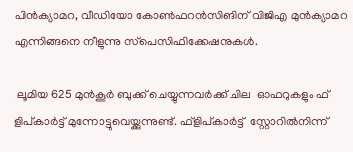പിന്‍ക്യാമറ, വീഡിയോ കോണ്‍ഫറന്‍സിങിന് വിജിഎ മുന്‍ക്യാമറ  എന്നിങ്ങനെ നീളുന്നു സ്‌പെസിഫിക്കേഷനുകള്‍.

 ലൂമിയ 625 മുന്‍കൂര്‍ ബുക്ക് ചെയ്യുന്നവര്‍ക്ക് ചില  ഓഫറുകളും ഫ് ളിപ്കാര്‍ട്ട് മുന്നോട്ടുവെയ്ക്കുന്നുണ്ട്. ഫ്ളിപ്കാര്‍ട്ട്  സ്റ്റോറില്‍നിന്ന്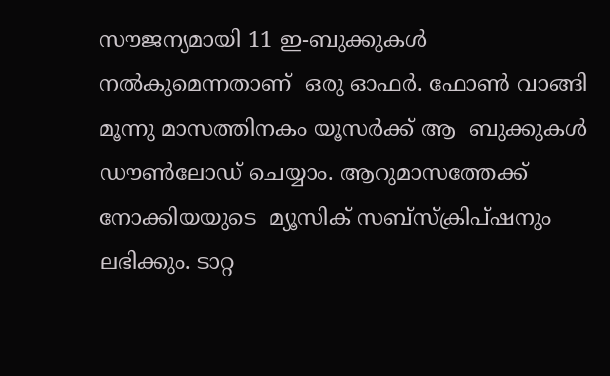സൗജന്യമായി 11 ഇ-ബുക്കുകള്‍ നല്‍കുമെന്നതാണ്  ഒരു ഓഫര്‍. ഫോണ്‍ വാങ്ങി മൂന്നു മാസത്തിനകം യൂസര്‍ക്ക് ആ  ബുക്കുകള്‍ ഡൗണ്‍ലോഡ് ചെയ്യാം. ആറുമാസത്തേക്ക് നോക്കിയയുടെ  മ്യൂസിക് സബ്‌സ്‌ക്രിപ്ഷനും ലഭിക്കും. ടാറ്റ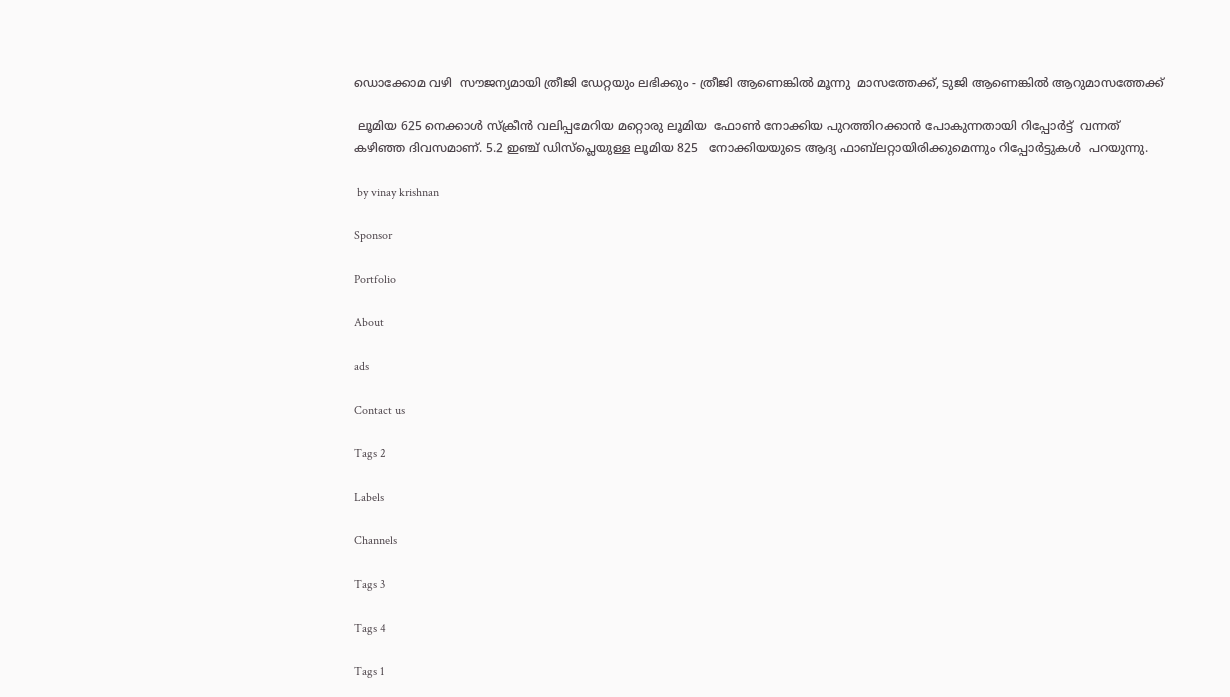ഡൊക്കോമ വഴി  സൗജന്യമായി ത്രീജി ഡേറ്റയും ലഭിക്കും - ത്രീജി ആണെങ്കില്‍ മൂന്നു  മാസത്തേക്ക്, ടുജി ആണെങ്കില്‍ ആറുമാസത്തേക്ക്

 ലൂമിയ 625 നെക്കാള്‍ സ്‌ക്രീന്‍ വലിപ്പമേറിയ മറ്റൊരു ലൂമിയ  ഫോണ്‍ നോക്കിയ പുറത്തിറക്കാന്‍ പോകുന്നതായി റിപ്പോര്‍ട്ട്  വന്നത് കഴിഞ്ഞ ദിവസമാണ്. 5.2 ഇഞ്ച് ഡിസ്‌പ്ലെയുള്ള ലൂമിയ 825   നോക്കിയയുടെ ആദ്യ ഫാബ്‌ലറ്റായിരിക്കുമെന്നും റിപ്പോര്‍ട്ടുകള്‍  പറയുന്നു.

 by vinay krishnan

Sponsor

Portfolio

About

ads

Contact us

Tags 2

Labels

Channels

Tags 3

Tags 4

Tags 1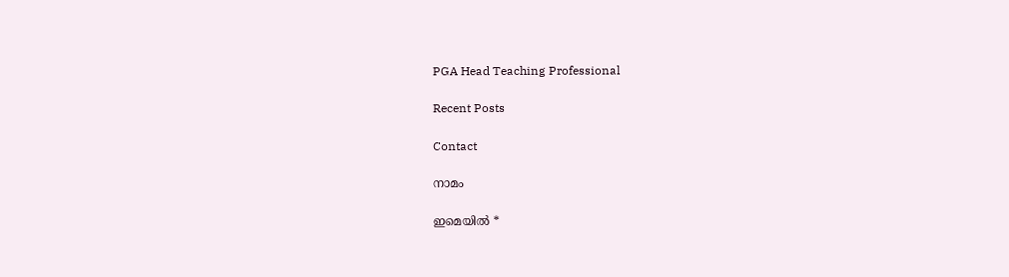PGA Head Teaching Professional

Recent Posts

Contact

നാമം

ഇമെയില്‍ *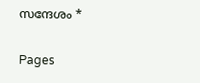സന്ദേശം *

Pages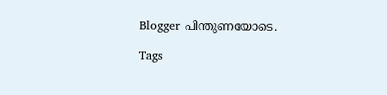Blogger പിന്തുണയോടെ.

Tags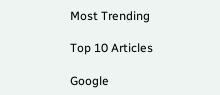Most Trending

Top 10 Articles

Google